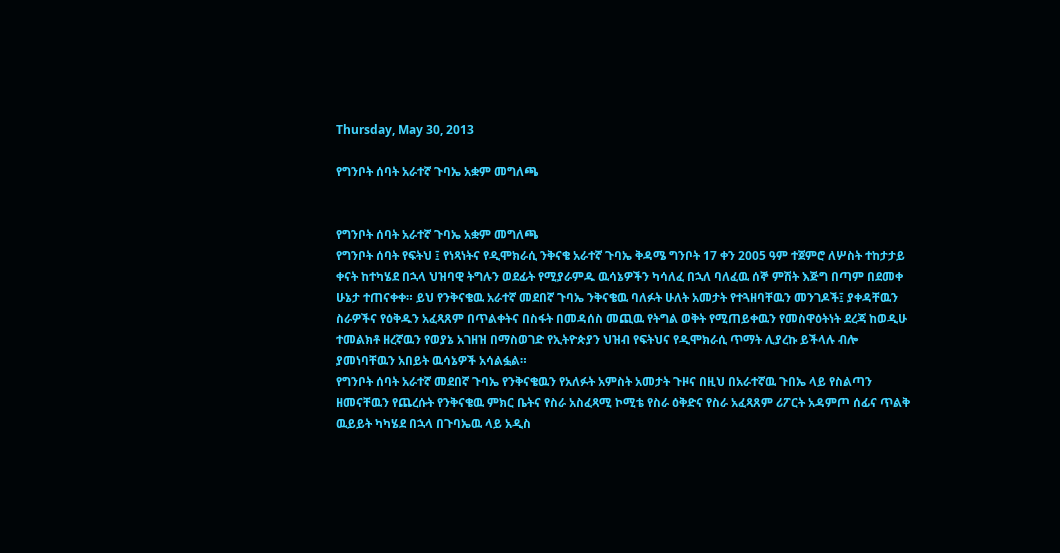Thursday, May 30, 2013

የግንቦት ሰባት አራተኛ ጉባኤ አቋም መግለጫ


የግንቦት ሰባት አራተኛ ጉባኤ አቋም መግለጫ
የግንቦት ሰባት የፍትህ ፤ የነጻነትና የዲሞክራሲ ንቅናቄ አራተኛ ጉባኤ ቅዳሜ ግንቦት 17 ቀን 2005 ዓም ተጀምሮ ለሦስት ተከታታይ ቀናት ከተካሄደ በኋላ ህዝባዊ ትግሉን ወደፊት የሚያራምዱ ዉሳኔዎችን ካሳለፈ በኋለ ባለፈዉ ሰኞ ምሽት እጅግ በጣም በደመቀ ሁኔታ ተጠናቀቀ። ይህ የንቅናቄዉ አራተኛ መደበኛ ጉባኤ ንቅናቄዉ ባለፉት ሁለት አመታት የተጓዘባቸዉን መንገዶች፤ ያቀዳቸዉን ስራዎችና የዕቅዱን አፈጻጸም በጥልቀትና በስፋት በመዳሰስ መጪዉ የትግል ወቅት የሚጠይቀዉን የመስዋዕትነት ደረጃ ከወዲሁ ተመልክቶ ዘረኛዉን የወያኔ አገዘዝ በማስወገድ የኢትዮጵያን ህዝብ የፍትህና የዲሞክራሲ ጥማት ሊያረኩ ይችላሉ ብሎ ያመነባቸዉን አበይት ዉሳኔዎች አሳልፏል።
የግንቦት ሰባት አራተኛ መደበኛ ጉባኤ የንቅናቄዉን የአለፉት አምስት አመታት ጉዞና በዚህ በአራተኛዉ ጉበኤ ላይ የስልጣን ዘመናቸዉን የጨረሱት የንቅናቄዉ ምክር ቤትና የስራ አስፈጻሚ ኮሚቴ የስራ ዕቅድና የስራ አፈጻጸም ሪፖርት አዳምጦ ሰፊና ጥልቅ ዉይይት ካካሄደ በኋላ በጉባኤዉ ላይ አዲስ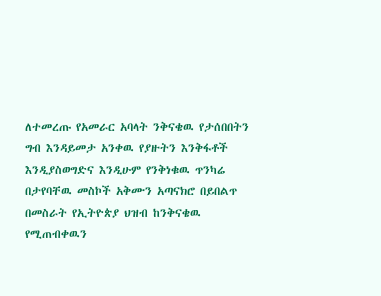ለተመረጡ የአመራር አባላት ንቅናቄዉ የታሰበበትን ግብ እንዳይመታ አንቀዉ የያዙትን እንቅፋቶች እንዲያስወግድና እንዲሁም የንቅነቁዉ ጥንካሬ በታየባቸዉ መስኮች አቅሙን አጣናክሮ በይበልጥ በመስራት የኢትዮጵያ ህዝብ ከንቅናቄዉ የሚጠብቀዉን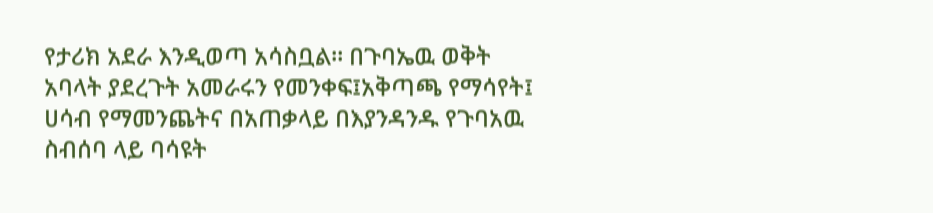የታሪክ አደራ እንዲወጣ አሳስቧል። በጉባኤዉ ወቅት አባላት ያደረጉት አመራሩን የመንቀፍ፤አቅጣጫ የማሳየት፤ ሀሳብ የማመንጨትና በአጠቃላይ በእያንዳንዱ የጉባአዉ ስብሰባ ላይ ባሳዩት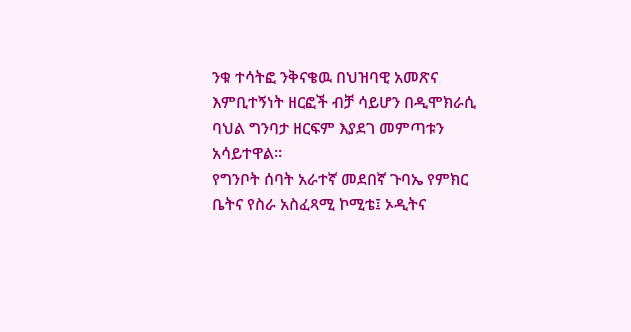ንቁ ተሳትፎ ንቅናቄዉ በህዝባዊ አመጽና እምቢተኝነት ዘርፎች ብቻ ሳይሆን በዲሞክራሲ ባህል ግንባታ ዘርፍም እያደገ መምጣቱን አሳይተዋል።
የግንቦት ሰባት አራተኛ መደበኛ ጉባኤ የምክር ቤትና የስራ አስፈጻሚ ኮሚቴ፤ ኦዲትና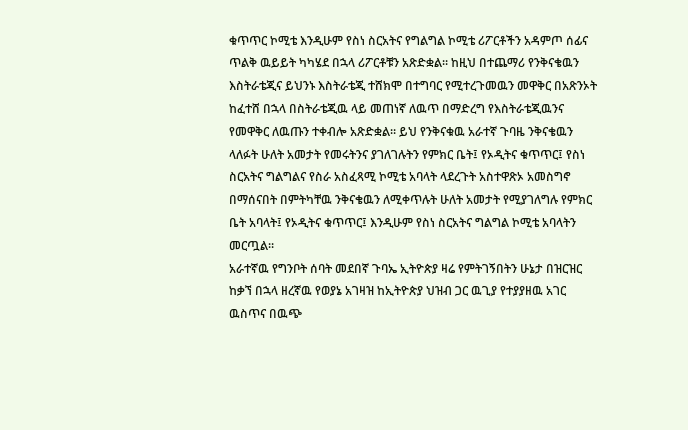ቁጥጥር ኮሚቴ እንዲሁም የስነ ስርአትና የግልግል ኮሚቴ ሪፖርቶችን አዳምጦ ሰፊና ጥልቅ ዉይይት ካካሄደ በኋላ ሪፖርቶቹን አጽድቋል። ከዚህ በተጨማሪ የንቅናቄዉን እስትራቴጂና ይህንኑ እስትራቴጂ ተሸክሞ በተግባር የሚተረጉመዉን መዋቅር በአጽንኦት ከፈተሸ በኋላ በስትራቴጂዉ ላይ መጠነኛ ለዉጥ በማድረግ የእስትራቴጂዉንና የመዋቅር ለዉጡን ተቀብሎ አጽድቋል። ይህ የንቅናቁዉ አራተኛ ጉባዜ ንቅናቄዉን ላለፉት ሁለት አመታት የመሩትንና ያገለገሉትን የምክር ቤት፤ የኦዲትና ቁጥጥር፤ የስነ ስርአትና ግልግልና የስራ አስፈጻሚ ኮሚቴ አባላት ላደረጉት አስተዋጽኦ አመስግኖ በማሰናበት በምትካቸዉ ንቅናቄዉን ለሚቀጥሉት ሁለት አመታት የሚያገለግሉ የምክር ቤት አባላት፤ የኦዲትና ቁጥጥር፤ እንዲሁም የስነ ስርአትና ግልግል ኮሚቴ አባላትን መርጧል።
አራተኛዉ የግንቦት ሰባት መደበኛ ጉባኤ ኢትዮጵያ ዛሬ የምትገኝበትን ሁኔታ በዝርዝር ከቃኘ በኋላ ዘረኛዉ የወያኔ አገዛዝ ከኢትዮጵያ ህዝብ ጋር ዉጊያ የተያያዘዉ አገር ዉስጥና በዉጭ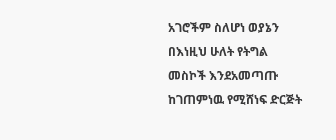አገሮችም ስለሆነ ወያኔን በእነዚህ ሁለት የትግል መስኮች እንደአመጣጡ ከገጠምነዉ የሚሸነፍ ድርጅት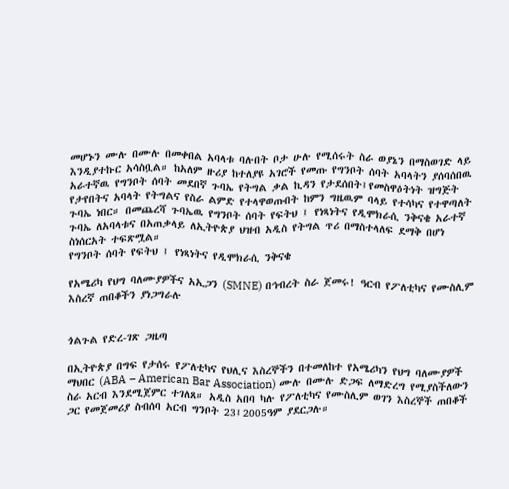መሆኑን ሙሉ በሙሉ በመቀበል አባላቱ ባሉበት ቦታ ሁሉ የሚሰሩት ስራ ወያኔን በማስወገድ ላይ እንዲያተኩር አሳስቧል። ከአለም ዙሪያ ከተለያዩ አገሮች የመጡ የግንቦት ሰባት አባላትን ያሰባሰበዉ አራተኛዉ የግንቦት ሰባት መደበኛ ጉባኤ የትግል ቃል ኪዳን የታደሰበት፤የመስዋዕትነት ዝግጅት የታየበትና አባላት የትግልና የስራ ልምድ የተላዋወጡበት ከምን ግዜዉም ባላይ የተሳካና የተዋጣለት ጉባኤ ነበር። በመጨረሻ ጉባኤዉ የግንቦት ሰባት የፍትህ ፤ የነጻነትና የዲሞክራሲ ንቅናቄ አራተኛ ጉባኤ ለአባላቱና በአጠቃላይ ለኢትዮጵያ ህዝብ አዲስ የትግል ጥሪ በማስተላለፍ ደማቅ በሆነ ስነሰርአት ተፍጽሟል።
የግንቦት ሰባት የፍትህ ፤ የነጻነትና የዲሞክራሲ ንቅናቄ

የአሜሪካ የህግ ባለሙያዎችና አኢጋን (SMNE) በኅብረት ስራ ጀመሩ! ዓርብ የፖለቲካና የሙስሊም እስረኛ ጠበቆችን ያነጋግራሉ


ጎልጉል የድረ-ገጽ ጋዜጣ

በኢትዮጵያ በግፍ የታሰሩ የፖለቲካና የህሊና እስረኞችን በተመለከተ የአሜሪካን የህግ ባለሙያዎች ማህበር (ABA – American Bar Association) ሙሉ በሙሉ ድጋፍ ለማድረግ የሚያስችለውን ስራ አርብ እንደሚጀምር ተገለጸ። አዲስ አበባ ካሉ የፖለቲካና የሙስሊም ወገን እስረኞች ጠበቆች ጋር የመጀመሪያ ስብሰባ አርብ ግንቦት 23፤2005ዓም ያደርጋሉ።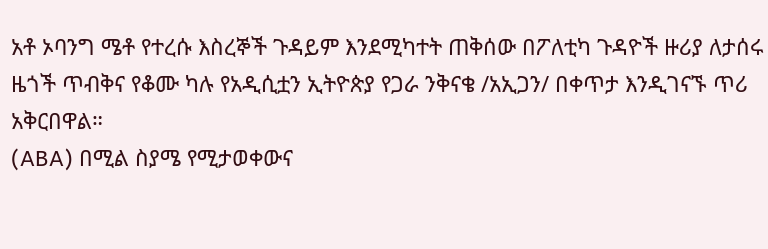አቶ ኦባንግ ሜቶ የተረሱ እስረኞች ጉዳይም እንደሚካተት ጠቅሰው በፖለቲካ ጉዳዮች ዙሪያ ለታሰሩ ዜጎች ጥብቅና የቆሙ ካሉ የአዲሲቷን ኢትዮጵያ የጋራ ንቅናቄ /አኢጋን/ በቀጥታ እንዲገናኙ ጥሪ አቅርበዋል።
(ABA) በሚል ስያሜ የሚታወቀውና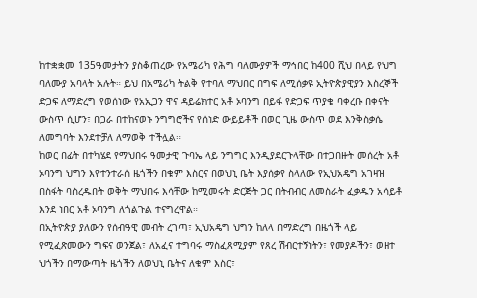ከተቋቋመ 135ዓመታትን ያስቆጠረው የአሜሪካ የሕግ ባለሙያዎች ማኅበር ከ400 ሺህ በላይ የህግ ባለሙያ አባላት አሉት። ይህ በአሜሪካ ትልቅ የተባለ ማህበር በግፍ ለሚሰቃዩ ኢትዮጵያዊያን እስረኞች ድጋፍ ለማድረግ የወሰነው የአኢጋን ዋና ዳይሬክተር አቶ ኦባንግ በይፋ የድጋፍ ጥያቄ ባቀረቡ በቀናት ውስጥ ሲሆን፣ በጋራ በተከናወኑ ንግግሮችና የሰነድ ውይይቶች በወር ጊዜ ውስጥ ወደ እንቅስቃሴ ለመግባት እንደተቻለ ለማወቅ ተችሏል።
ከወር በፊት በተካሄደ የማህበሩ ዓመታዊ ጉባኤ ላይ ንግግር እንዲያደርጉላቸው በተጋበዙት መሰረት አቶ ኦባንግ ህግን እየተንተራሰ ዜጎችን በቁም እስርና በወህኒ ቤት እያሰቃየ ስላለው የኢህአዴግ አገዛዝ በስፋት ባስረዱበት ወቅት ማህበሩ እሳቸው ከሚመሩት ድርጅት ጋር በትብብር ለመስራት ፈቃዱን አሳይቶ እንደ ነበር አቶ ኦባንግ ለጎልጉል ተናግረዋል።
በኢትዮጵያ ያለውን የሰብዓዊ መብት ረገጣ፣ ኢህአዴግ ህግን ከለላ በማድረግ በዜጎች ላይ የሚፈጽመውን ግፍና ወንጀል፣ ለአፈና ተግባሩ ማስፈጸሚያም የጸረ ሽብርተኝነትን፣ የመያዶችን፣ ወዘተ ህጎችን በማውጣት ዜጎችን ለወህኒ ቤትና ለቁም እስር፣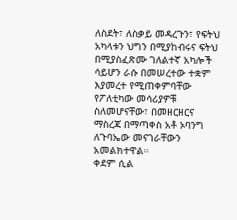ለስደት፣ ለስቃይ መዳረጉን፣ የፍትህ አካላቱን ህግን በሚያከብሩና ፍትህ በሚያስፈጽሙ ገለልተኛ አካሎች ሳይሆን ራሱ በመሠረተው ተቋም እያመረተ የሚጠቀምባቸው የፖለቲካው መሳሪያዎቹ ስለመሆናቸው፣ በመዘርዘርና ማስረጃ በማጣቀስ አቶ ኦባንግ ለጉባኤው መናገራቸውን አመልክተዋል።
ቀደም ሲል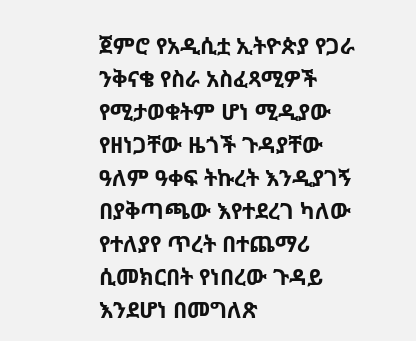ጀምሮ የአዲሲቷ ኢትዮጵያ የጋራ ንቅናቄ የስራ አስፈጻሚዎች የሚታወቁትም ሆነ ሚዲያው የዘነጋቸው ዜጎች ጉዳያቸው ዓለም ዓቀፍ ትኩረት እንዲያገኝ በያቅጣጫው እየተደረገ ካለው የተለያየ ጥረት በተጨማሪ ሲመክርበት የነበረው ጉዳይ እንደሆነ በመግለጽ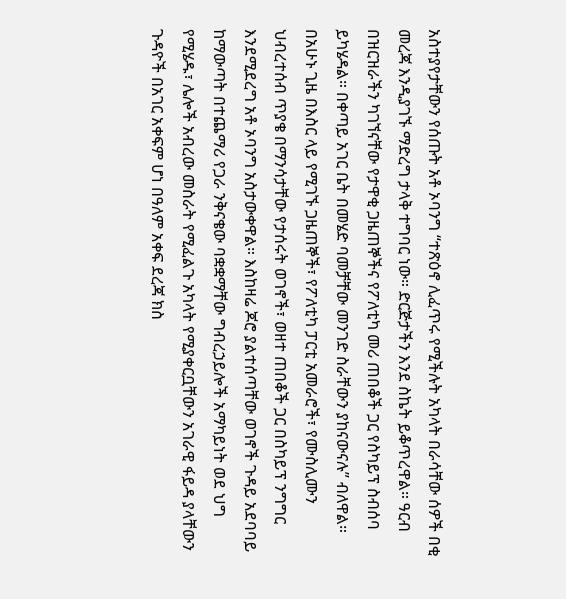አስተያየታቸውን የሰጡት አቶ ኦባንግ “ተጽዕኖ ሊፈጥሩ የሚችሉት አካላት በራሳቸው ሰዎች በቂ መረጃ እንዲያገኙ ማድረግ ታላቅ ተግባር ነው። ድርጅታችን እንደ ስኬት ይቆጥረዋል። ዓርብ በዝርዝራችን ካገኘናቸው የታዋቂ ጋዜጠኞችና የፖለቲካ መሪ ጠበቆች ጋር የስካይፕ ስብሰባ ይካሄዳል። በቀጣይ አገር ቤት በመሄድ ባመቻቸው መንገድ ስራቸውን ያከናውናሉ” ብለዋል።
በአሁኑ ጊዜ በእስር ላይ የሚገኙ ጋዜጠኞች፣ የፖለቲካ ፓርቲ አመራሮች፣ የሙስሊሙን ህብረተሰብ ጥያቄ በማንሳታቸው የታሰሩት ወገኖች፣ ወዘተ ጠበቆች ጋር በስካይፕ ንግግር እንደሚደረግ አቶ ኦባንግ አስታውቀዋል። እስከዛሬ ጆሮ ያልተሰጣቸው ወገኖች ጉዳይ አደባባይ ከማውጣት በተጨማሪ የጋራ ንቅናቄው ባቋቋማቸው ግብረኃይሎች አማካይነት ወደ ህግ የሚሄዱ፣ ሌሎች አብረው መስራት የሚፈልጉ አካላት የሚያቀርቧቸውን አገራዊ ፋይዳ ያላቸውን ጉዳዮች በአገር አቀፍም ሆነ በዓለም አቀፍ ደረጃ ክስ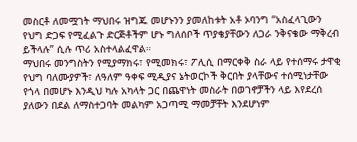መስርቶ ለመሟገት ማህበሩ ዝግጁ መሆኑንን ያመለከቱት አቶ ኦባንግ “አስፈላጊውን የህግ ድጋፍ የሚፈልጉ ድርጅቶችም ሆኑ ግለሰቦች ጥያቄያቸውን ለጋራ ንቅናቄው ማቅረብ ይችላሉ” ሲሉ ጥሪ አስተላልፈዋል።
ማህበሩ መንግስትን የሚያማክሩ፣ የሚመክሩ፣ ፖሊሲ በማርቀቅ ስራ ላይ የተሰማሩ ታዋቂ የህግ ባለሙያዎች፣ ለዓለም ዓቀፍ ሚዲያና ኔትወርኮች ቅርበት ያላቸውና ተሰሚነታቸው የጎላ በመሆኑ እንዲህ ካሉ አካላት ጋር በጨዋነት መስራት በወገኖቻችን ላይ እየደረሰ ያለውን በደል ለማስተጋባት መልካም አጋጣሚ ማመቻቸት እንደሆነም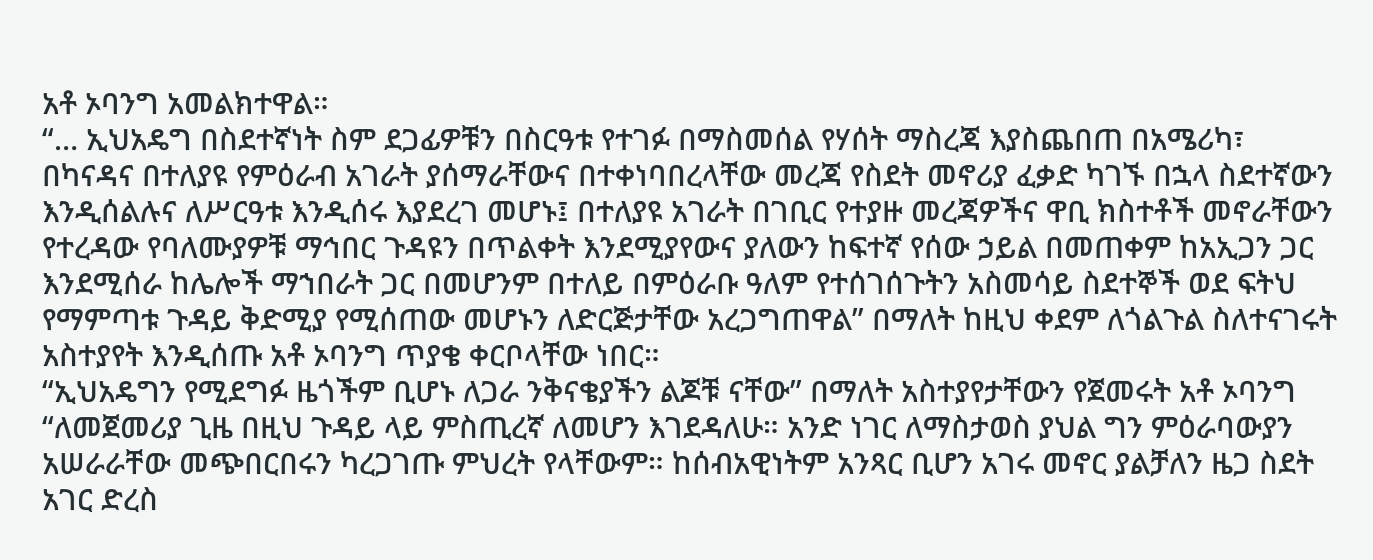አቶ ኦባንግ አመልክተዋል።
“… ኢህአዴግ በስደተኛነት ስም ደጋፊዎቹን በስርዓቱ የተገፉ በማስመሰል የሃሰት ማስረጃ እያስጨበጠ በአሜሪካ፣ በካናዳና በተለያዩ የምዕራብ አገራት ያሰማራቸውና በተቀነባበረላቸው መረጃ የስደት መኖሪያ ፈቃድ ካገኙ በኋላ ስደተኛውን እንዲሰልሉና ለሥርዓቱ እንዲሰሩ እያደረገ መሆኑ፤ በተለያዩ አገራት በገቢር የተያዙ መረጃዎችና ዋቢ ክስተቶች መኖራቸውን የተረዳው የባለሙያዎቹ ማኅበር ጉዳዩን በጥልቀት እንደሚያየውና ያለውን ከፍተኛ የሰው ኃይል በመጠቀም ከአኢጋን ጋር እንደሚሰራ ከሌሎች ማኀበራት ጋር በመሆንም በተለይ በምዕራቡ ዓለም የተሰገሰጉትን አስመሳይ ስደተኞች ወደ ፍትህ የማምጣቱ ጉዳይ ቅድሚያ የሚሰጠው መሆኑን ለድርጅታቸው አረጋግጠዋል” በማለት ከዚህ ቀደም ለጎልጉል ስለተናገሩት አስተያየት እንዲሰጡ አቶ ኦባንግ ጥያቄ ቀርቦላቸው ነበር።
“ኢህአዴግን የሚደግፉ ዜጎችም ቢሆኑ ለጋራ ንቅናቄያችን ልጆቹ ናቸው” በማለት አስተያየታቸውን የጀመሩት አቶ ኦባንግ “ለመጀመሪያ ጊዜ በዚህ ጉዳይ ላይ ምስጢረኛ ለመሆን እገደዳለሁ። አንድ ነገር ለማስታወስ ያህል ግን ምዕራባውያን አሠራራቸው መጭበርበሩን ካረጋገጡ ምህረት የላቸውም። ከሰብአዊነትም አንጻር ቢሆን አገሩ መኖር ያልቻለን ዜጋ ስደት አገር ድረስ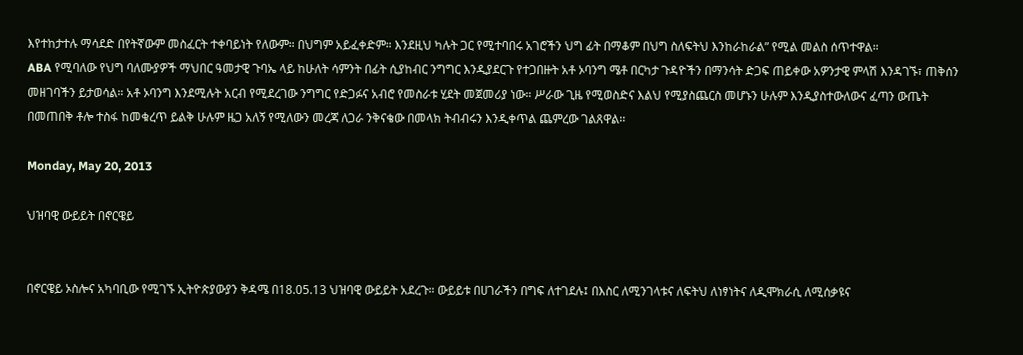እየተከታተሉ ማሳደድ በየትኛውም መስፈርት ተቀባይነት የለውም። በህግም አይፈቀድም። እንደዚህ ካሉት ጋር የሚተባበሩ አገሮችን ህግ ፊት በማቆም በህግ ስለፍትህ እንከራከራል” የሚል መልስ ሰጥተዋል።
ABA የሚባለው የህግ ባለሙያዎች ማህበር ዓመታዊ ጉባኤ ላይ ከሁለት ሳምንት በፊት ሲያከብር ንግግር እንዲያደርጉ የተጋበዙት አቶ ኦባንግ ሜቶ በርካታ ጉዳዮችን በማንሳት ድጋፍ ጠይቀው አዎንታዊ ምላሽ እንዳገኙ፣ ጠቅሰን መዘገባችን ይታወሳል። አቶ ኦባንግ እንደሚሉት አርብ የሚደረገው ንግግር የድጋፉና አብሮ የመስራቱ ሂደት መጀመሪያ ነው። ሥራው ጊዜ የሚወስድና እልህ የሚያስጨርስ መሆኑን ሁሉም እንዲያስተውለውና ፈጣን ውጤት በመጠበቅ ቶሎ ተስፋ ከመቁረጥ ይልቅ ሁሉም ዜጋ አለኝ የሚለውን መረጃ ለጋራ ንቅናቄው በመላክ ትብብሩን እንዲቀጥል ጨምረው ገልጸዋል፡፡

Monday, May 20, 2013

ህዝባዊ ውይይት በኖርዌይ


በኖርዌይ ኦስሎና አካባቢው የሚገኙ ኢትዮጵያውያን ቅዳሜ በ18.05.13 ህዝባዊ ውይይት አደረጉ። ውይይቱ በሀገራችን በግፍ ለተገደሉ፤ በእስር ለሚንገላቱና ለፍትህ ለነፃነትና ለዲሞክራሲ ለሚሰቃዩና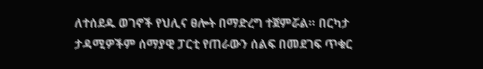ለተሰደዱ ወገኖች የህሊና ፀሎት በማድረግ ተጀምሯል። በርካታ ታዳሚዎችም ሰማያዊ ፓርቲ የጠራውን ሰልፍ በመደገፍ ጥቁር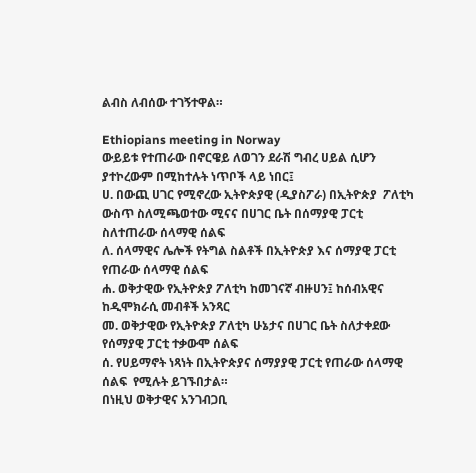ልብስ ለብሰው ተገኝተዋል።

Ethiopians meeting in Norway
ውይይቱ የተጠራው በኖርዌይ ለወገን ደራሽ ግብረ ሀይል ሲሆን ያተኮረውም በሚከተሉት ነጥቦች ላይ ነበር፤
ሀ. በውጪ ሀገር የሚኖረው ኢትዮጵያዊ (ዲያስፖራ) በኢትዮጵያ  ፖለቲካ ውስጥ ስለሚጫወተው ሚናና በሀገር ቤት በሰማያዊ ፓርቲ ስለተጠራው ሰላማዊ ሰልፍ
ለ. ሰላማዊና ሌሎች የትግል ስልቶች በኢትዮጵያ እና ሰማያዊ ፓርቲ የጠራው ሰላማዊ ሰልፍ
ሐ. ወቅታዊው የኢትዮጵያ ፖለቲካ ከመገናኛ ብዙሀን፤ ከሰብአዊና ከዲሞክራሲ መብቶች አንጻር
መ. ወቅታዊው የኢትዮጵያ ፖለቲካ ሁኔታና በሀገር ቤት ስለታቀደው የሰማያዊ ፓርቲ ተቃውሞ ሰልፍ
ሰ. የሀይማኖት ነጻነት በኢትዮጵያና ሰማያያዊ ፓርቲ የጠራው ሰላማዊ ሰልፍ  የሚሉት ይገኙበታል።
በነዚህ ወቅታዊና አንገብጋቢ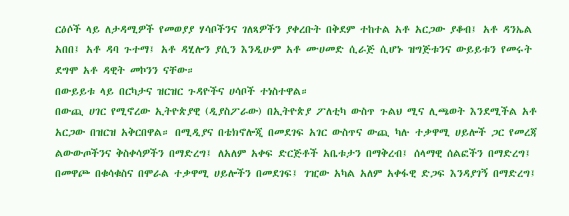ርዕሶች ላይ ለታዳሚዎች የመወያያ ሃሳቦችንና ገለጻዎችን ያቀረቡት በቅደም ተከተል አቶ አርጋው ያቆብ፤ አቶ ዳንኤል አበበ፤ አቶ ዳባ ጉተማ፤ አቶ ዳሂሎን ያሲን እንዲሁም አቶ ሙሀመድ ሲራጅ ሲሆኑ ዝግጅቱንና ውይይቱን የመሩት ደግሞ አቶ ዳዊት መኮንን ናቸው።
በውይይቱ ላይ በርካታና ዝርዝር ጉዳዮችና ሀሳቦች ተነስተዋል።
በውጪ ሀገር የሚኖረው ኢትዮጵያዊ (ዲያስፖራው) በኢትዮጵያ ፖለቲካ ውስጥ ጉልህ ሚና ሊጫወት እንደሚችል አቶ አርጋው በዝርዝ አቅርበዋል። በሚዲያና በቴክኖሎጂ በመደገፍ አገር ውስጥና ውጪ ካሉ ተቃዋሚ ሀይሎች ጋር የመረጃ ልውውጦችንና ቅስቀሳዎችን በማድረግ፤ ለአለም አቀፍ ድርጅቶች አቤቱታን በማቅረብ፤ ሰላማዊ ሰልፎችን በማድረግ፤ በመዋጮ በቁሳቁስና በሞራል ተቃዋሚ ሀይሎችን በመደገፍ፤ ገዢው አካል አለም አቀፋዊ ድጋፍ እንዳያገኝ በማድረግ፤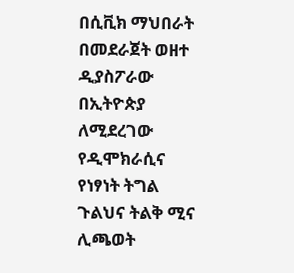በሲቪክ ማህበራት በመደራጀት ወዘተ ዲያስፖራው በኢትዮጵያ ለሚደረገው የዲሞክራሲና የነፃነት ትግል ጉልህና ትልቅ ሚና ሊጫወት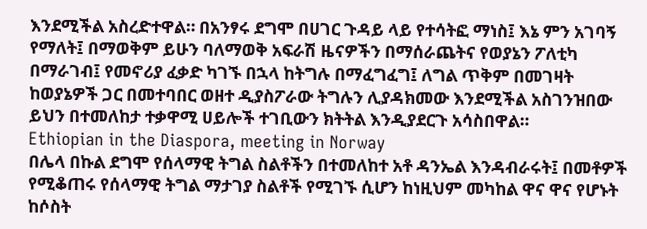እንደሚችል አስረድተዋል። በአንፃሩ ደግሞ በሀገር ጉዳይ ላይ የተሳትፎ ማነስ፤ እኔ ምን አገባኝ የማለት፤ በማወቅም ይሁን ባለማወቅ አፍራሽ ዜናዎችን በማሰራጨትና የወያኔን ፖለቲካ በማራገብ፤ የመኖሪያ ፈቃድ ካገኙ በኋላ ከትግሉ በማፈግፈግ፤ ለግል ጥቅም በመገዛት ከወያኔዎች ጋር በመተባበር ወዘተ ዲያስፖራው ትግሉን ሊያዳክመው እንደሚችል አስገንዝበው ይህን በተመለከታ ተቃዋሚ ሀይሎች ተገቢውን ክትትል እንዲያደርጉ አሳስበዋል።
Ethiopian in the Diaspora, meeting in Norway
በሌላ በኩል ደግሞ የሰላማዊ ትግል ስልቶችን በተመለከተ አቶ ዳንኤል እንዳብራሩት፤ በመቶዎች የሚቆጠሩ የሰላማዊ ትግል ማታገያ ስልቶች የሚገኙ ሲሆን ከነዚህም መካከል ዋና ዋና የሆኑት ከሶስት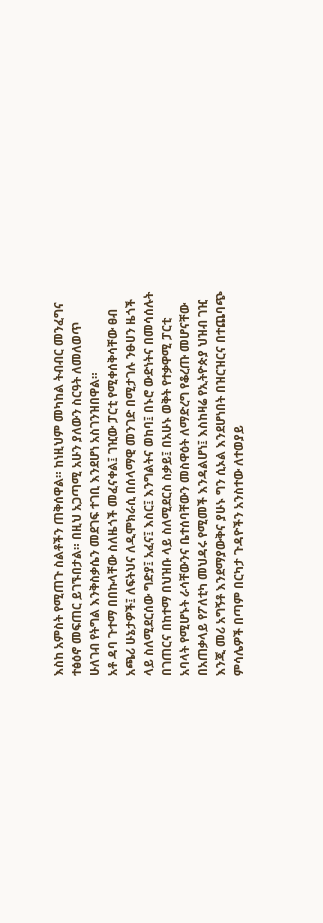እስከ አምስት የሚጠጉ ስልቶችን ጠቅሰዋል። ከነዚህም መካከል ትብብር መንፈግና ተፅዕኖ መፍጠር ይገኙበታል። በዚህ አጋጣሚ አሁን ያለውን ስርዓት ለመለወጥ ሁለገብ የትግል እንቅስቃሴን መደገፍ ተገቢ እንደሆነ አስገንዝበዋል።
አቶ ዳባ ጉተማ በበኩላቸው ስለዜጎች መፈናቀል፤ ገዢው ፓርቲ የሚቀሰቅሳቸው ፀብ አጫሪ ሁኔታዎች፤ ለፍትህና ለዲሞክራሲ በሰላማዊ መንገድ በሚታገሉ ንፁሀን ዜጎች ላይ ስለሚደርሰው ግድያ፤ አፈና፤ እስር፤ እንግልትና ወከባ፤ በኑሮ ውድነትና በመሳሰሉት በገጠርና በከተማ በህዝቡ ላይ ስለሚደርስ ስቃይ፤ በአሁኑ ወቅት የተቃዋሚ ፓርቲ አባላት የሚሆኑት ራሳቸውንና ቤተሰባቸውን መስዋዕት ለማድረግ የቆረጡ መሆናቸው በአጠቃላይ የፖለቲካ መህዳሩ የሚመች እንዳልሆነ፤ እስከዛሬ የኢትዮጵያ ህዝብ ገዢ እንጂ መሪ አግኝቶ እንደማያውቅና ያሁኑ ግን ሲኦል እንደሆነበት በዝርዝርና በተጨባጭ ምሳሌዎች በጣም በርካታ ጉዳዮችን አንስተው ለተወያይ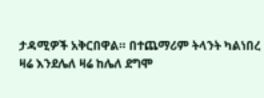ታዳሚዎች አቅርበዋል። በተጨማሪም ትላንት ካልነበረ ዛሬ እንደሌለ ዛሬ ከሌለ ደግሞ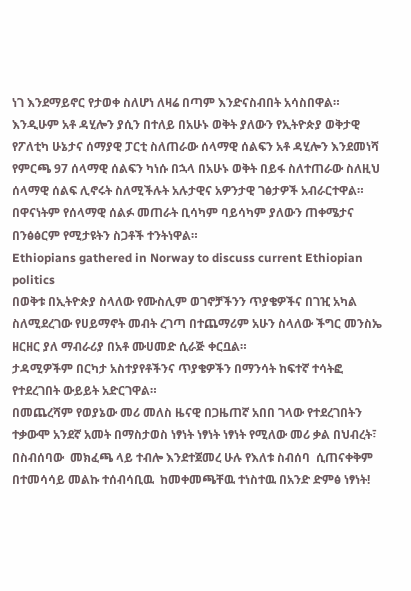ነገ እንደማይኖር የታወቀ ስለሆነ ለዛሬ በጣም እንድናስብበት አሳስበዋል።
እንዲሁም አቶ ዳሂሎን ያሲን በተለይ በአሁኑ ወቅት ያለውን የኢትዮጵያ ወቅታዊ የፖለቲካ ሁኔታና ሰማያዊ ፓርቲ ስለጠራው ሰላማዊ ሰልፍን አቶ ዳሂሎን እንደመነሻ የምርጫ 97 ሰላማዊ ሰልፍን ካነሱ በኋላ በአሁኑ ወቅት በይፋ ስለተጠራው ስለዚህ ሰላማዊ ሰልፍ ሊኖሩት ስለሚችሉት አሉታዊና አዎንታዊ ገፅታዎች አብራርተዋል። በዋናነትም የሰላማዊ ሰልፉ መጠራት ቢሳካም ባይሳካም ያለውን ጠቀሜታና በንፅፅርም የሚታዩትን ስጋቶች ተንትነዋል።
Ethiopians gathered in Norway to discuss current Ethiopian politics
በወቅቱ በኢትዮጵያ ስላለው የሙስሊም ወገኖቻችንን ጥያቄዎችና በገዢ አካል ስለሚደረገው የሀይማኖት መብት ረገጣ በተጨማሪም አሁን ስላለው ችግር መንስኤ ዘርዘር ያለ ማብራሪያ በአቶ ሙሀመድ ሲራጅ ቀርቧል።
ታዳሚዎችም በርካታ አስተያየቶችንና ጥያቄዎችን በማንሳት ከፍተኛ ተሳትፎ የተደረገበት ውይይት አድርገዋል።
በመጨረሻም የወያኔው መሪ መለስ ዜናዊ በጋዜጠኛ አበበ ገላው የተደረገበትን ተቃውሞ አንደኛ አመት በማስታወስ ነፃነት ነፃነት ነፃነት የሚለው መሪ ቃል በህብረት፣ በስብሰባው  መክፈጫ ላይ ተብሎ እንደተጀመረ ሁሉ የእለቱ ስብሰባ  ሲጠናቀቅም  በተመሳሳይ መልኩ ተሰብሳቢዉ  ከመቀመጫቸዉ ተነስተዉ በአንድ ድምፅ ነፃነት!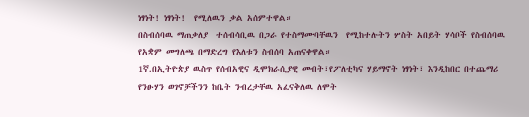ነፃነት! ነፃነት!  የሚለዉን ቃል አሰምተዋል።
በስብሰባዉ ማጠቃለያ  ተሰብሳቢዉ በጋራ የተስማሙባቸዉን  የሚከተሉትን ሦስት አበይት ሃሳቦች የስብሰባዉ የአቋም መግለጫ በማድረግ የእለቱን ስብሰባ አጠናቀዋል።
1ኛ.በኢትዮጵያ ዉስጥ የሰብአዊና ዲሞክራሲያዊ መብት፣የፖለቲካና ሃይማኖት ነፃነት፣ እንዲከበር በተጨማሪ የንፁሃን ወገኖቻችንን ከቤት ንብረታቸዉ አፈናቅለዉ ለሞት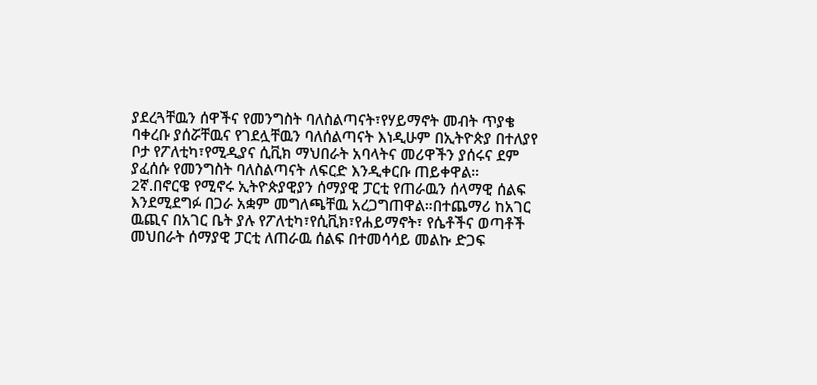ያደረጓቸዉን ሰዋችና የመንግስት ባለስልጣናት፣የሃይማኖት መብት ጥያቄ ባቀረቡ ያሰሯቸዉና የገደሏቸዉን ባለሰልጣናት እነዲሁም በኢትዮጵያ በተለያየ ቦታ የፖለቲካ፣የሚዲያና ሲቪክ ማህበራት አባላትና መሪዋችን ያሰሩና ደም ያፈሰሱ የመንግስት ባለስልጣናት ለፍርድ እንዲቀርቡ ጠይቀዋል።
2ኛ.በኖርዌ የሚኖሩ ኢትዮጵያዊያን ሰማያዊ ፓርቲ የጠራዉን ሰላማዊ ሰልፍ እንደሚደግፉ በጋራ አቋም መግለጫቸዉ አረጋግጠዋል።በተጨማሪ ከአገር ዉጪና በአገር ቤት ያሉ የፖለቲካ፣የሲቪክ፣የሐይማኖት፣ የሴቶችና ወጣቶች መህበራት ሰማያዊ ፓርቲ ለጠራዉ ሰልፍ በተመሳሳይ መልኩ ድጋፍ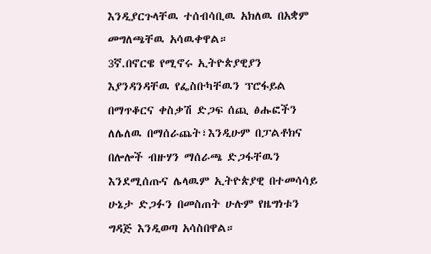እንዲያርጉላቸዉ ተሰብሳቢዉ አክለዉ በአቋም መግለጫቸዉ አሳዉቀዋል።
3ኛ.በኖርዌ የሚኖሩ ኢትዮጵያዊያን እያንዳንዳቸዉ የፌስቡካቸዉን ፕሮፋይል በማጥቆርና ቀስቃሽ ድጋፍ ሰጪ ፅሑፎችን ለሌለዉ በማሰራጨት፣እንዲሁም በፓልቶክና በሎሎች ብዙሃን ማሰራጫ ድጋፋቸዉን እንደሚሰጡና ሌላዉም ኢትዮጵያዊ በተመሳሳይ ሁኔታ ድጋፉን በመስጠት ሁሉም የዜግነቱን ግዳጅ እንዲወጣ አሳስበዋል።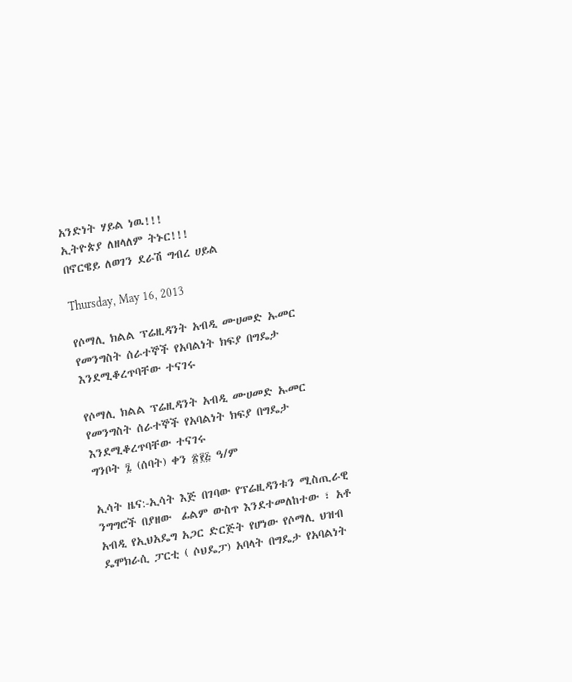አንድነት ሃይል ነዉ!!!
ኢትዮጵያ ለዘላለም ትኑር!!!
በኖርዌይ ለወገን ደራሽ ግብረ ሀይል

Thursday, May 16, 2013

የሶማሊ ክልል ፕሬዚዳንት አብዲ ሙሀመድ ኡመር የመንግስት ሰራተኞች የአባልነት ክፍያ በግዴታ እንደሚቆረጥባቸው ተናገሩ

የሶማሊ ክልል ፕሬዚዳንት አብዲ ሙሀመድ ኡመር የመንግስት ሰራተኞች የአባልነት ክፍያ በግዴታ እንደሚቆረጥባቸው ተናገሩ
ግንቦት ፯ (ሰባት) ቀን ፳፻፭ ዓ/ም

ኢሳት ዜና:-ኢሳት እጅ በገባው የፕሬዚዳንቱን ሚስጢራዊ ንግግሮች በያዘው  ፊልም ውስጥ እንደተመለከተው ፣ አቶ አብዲ የኢህአዴግ አጋር ድርጅት የሆነው የሶማሊ ህዝብ ዴሞክራሲ ፓርቲ ( ሶህዴፓ) አባላት በግዴታ የአባልነት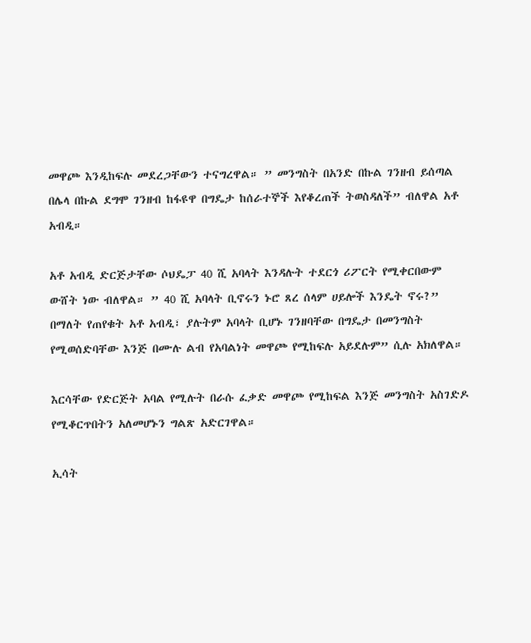መዋጮ እንዲከፍሉ መደረጋቸውን ተናግረዋል። ” መንግስት በአንድ በኩል ገንዘብ ይሰጣል በሌላ በኩል ደግሞ ገንዘብ ከፋዩዋ በግዴታ ከሰራተኞች እየቆረጠች ትወስዳለች” ብለዋል አቶ አብዲ።

አቶ አብዲ ድርጅታቸው ሶህዴፓ 40 ሺ አባላት እንዳሉት ተደርጎ ሪፖርት የሚቀርበውም ውሸት ነው ብለዋል። ” 40 ሺ አባላት ቢኖሩን ኑሮ ጸረ ሰላም ሀይሎች እንዴት ኖሩ?” በማለት የጠየቁት አቶ አብዲ፣ ያሉትም አባላት ቢሆኑ ገንዘባቸው በግዴታ በመንግስት የሚወሰድባቸው እንጅ በሙሉ ልብ የአባልነት መዋጮ የሚከፍሉ አይደሉም” ሲሉ አክለዋል።

እርሳቸው የድርጅት አባል የሚሉት በራሱ ፈቃድ መዋጮ የሚከፍል እንጅ መንግስት አስገድዶ የሚቆርጥበትን አለመሆኑን ግልጽ አድርገዋል።

ኢሳት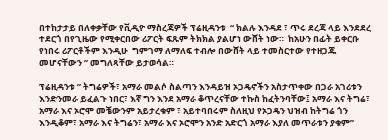በተከታታይ በለቀቃቸው የቪዲዮ ማስረጃዎች ፕሬዚዳንቱ  “ ክልሉ እንዳደ ፣ ጥሩ ደረጃ ላይ እንደደረ ተደርጎ በየጊዜው የሚቀርበው ሪፖርት ፍጹም ትክክል ያልሆነ ውሸት ነው።  ከአሁን በፊት ይቀርቡ የነበሩ ሪፖርቶችም እንዲሁ  ግምገማ ለማለፍ ተብሎ በውሸት ላይ ተመስርተው የተዘጋጁ መሆናቸውን ” መግለጻቸው ይታወሳል።

ፕሬዚዳንቱ ” ትግሬዎች፣ አማራ መልሶ ስልጣን እንዳይዝ ኦጋዴኖችን አስታጥቀው በጋራ አገሪቱን እንድንመራ ይፈልጉ ነበር፣ እኛ ግን እንደ አማራ ቆጥረናቸው ተኩስ ከፈትንባቸው፤ አማራ እና ትግሬ፣ አማራ እና ኦሮሞ መቼውንም አይታረቁም ፣ አይተባበሩም ስለዚህ የኦጋዴን ህዝብ ከትግሬ ጎን እንዲቆም፣ አማራ እና ትግሬን፣ አማራ እና ኦሮሞን አንድ አድርጎ አማራ እያለ መጥራቱን ያቁም”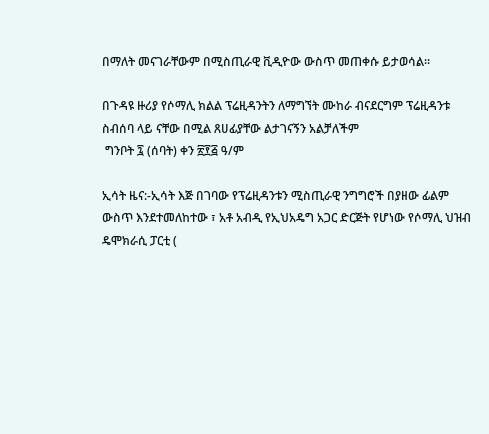በማለት መናገራቸውም በሚስጢራዊ ቪዲዮው ውስጥ መጠቀሱ ይታወሳል።

በጉዳዩ ዙሪያ የሶማሊ ክልል ፕሬዚዳንትን ለማግኘት ሙከራ ብናደርግም ፕሬዚዳንቱ ስብሰባ ላይ ናቸው በሚል ጸሀፊያቸው ልታገናኝን አልቻለችም
 ግንቦት ፯ (ሰባት) ቀን ፳፻፭ ዓ/ም

ኢሳት ዜና:-ኢሳት እጅ በገባው የፕሬዚዳንቱን ሚስጢራዊ ንግግሮች በያዘው ፊልም ውስጥ እንደተመለከተው ፣ አቶ አብዲ የኢህአዴግ አጋር ድርጅት የሆነው የሶማሊ ህዝብ ዴሞክራሲ ፓርቲ (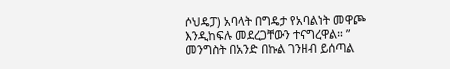ሶህዴፓ) አባላት በግዴታ የአባልነት መዋጮ እንዲከፍሉ መደረጋቸውን ተናግረዋል። ” መንግስት በአንድ በኩል ገንዘብ ይሰጣል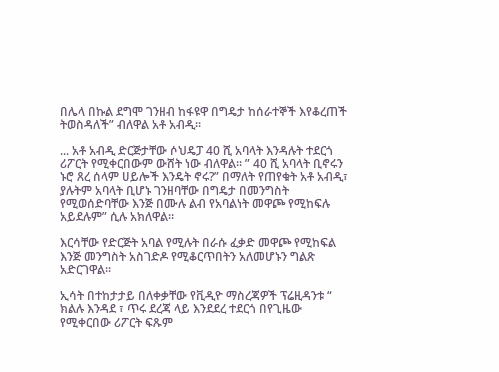በሌላ በኩል ደግሞ ገንዘብ ከፋዩዋ በግዴታ ከሰራተኞች እየቆረጠች ትወስዳለች” ብለዋል አቶ አብዲ።

... አቶ አብዲ ድርጅታቸው ሶህዴፓ 40 ሺ አባላት እንዳሉት ተደርጎ ሪፖርት የሚቀርበውም ውሸት ነው ብለዋል። ” 40 ሺ አባላት ቢኖሩን ኑሮ ጸረ ሰላም ሀይሎች እንዴት ኖሩ?” በማለት የጠየቁት አቶ አብዲ፣ ያሉትም አባላት ቢሆኑ ገንዘባቸው በግዴታ በመንግስት የሚወሰድባቸው እንጅ በሙሉ ልብ የአባልነት መዋጮ የሚከፍሉ አይደሉም” ሲሉ አክለዋል።

እርሳቸው የድርጅት አባል የሚሉት በራሱ ፈቃድ መዋጮ የሚከፍል እንጅ መንግስት አስገድዶ የሚቆርጥበትን አለመሆኑን ግልጽ አድርገዋል።

ኢሳት በተከታታይ በለቀቃቸው የቪዲዮ ማስረጃዎች ፕሬዚዳንቱ “ ክልሉ እንዳደ ፣ ጥሩ ደረጃ ላይ እንደደረ ተደርጎ በየጊዜው የሚቀርበው ሪፖርት ፍጹም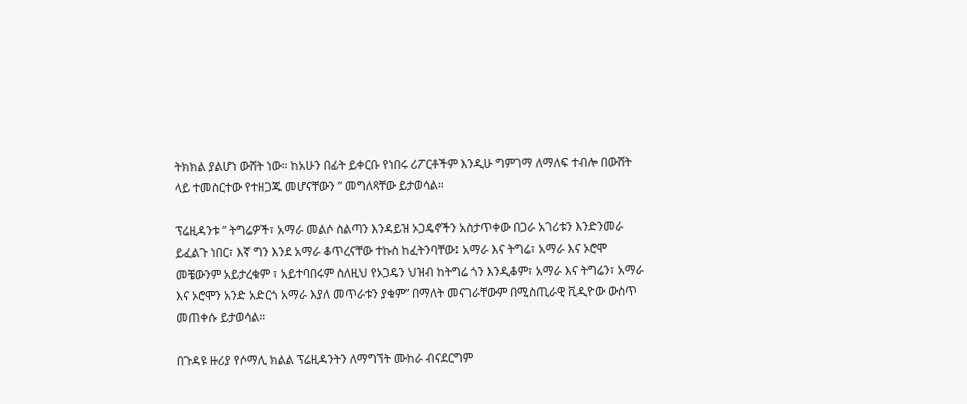ትክክል ያልሆነ ውሸት ነው። ከአሁን በፊት ይቀርቡ የነበሩ ሪፖርቶችም እንዲሁ ግምገማ ለማለፍ ተብሎ በውሸት ላይ ተመስርተው የተዘጋጁ መሆናቸውን ” መግለጻቸው ይታወሳል።

ፕሬዚዳንቱ ” ትግሬዎች፣ አማራ መልሶ ስልጣን እንዳይዝ ኦጋዴኖችን አስታጥቀው በጋራ አገሪቱን እንድንመራ ይፈልጉ ነበር፣ እኛ ግን እንደ አማራ ቆጥረናቸው ተኩስ ከፈትንባቸው፤ አማራ እና ትግሬ፣ አማራ እና ኦሮሞ መቼውንም አይታረቁም ፣ አይተባበሩም ስለዚህ የኦጋዴን ህዝብ ከትግሬ ጎን እንዲቆም፣ አማራ እና ትግሬን፣ አማራ እና ኦሮሞን አንድ አድርጎ አማራ እያለ መጥራቱን ያቁም” በማለት መናገራቸውም በሚስጢራዊ ቪዲዮው ውስጥ መጠቀሱ ይታወሳል።

በጉዳዩ ዙሪያ የሶማሊ ክልል ፕሬዚዳንትን ለማግኘት ሙከራ ብናደርግም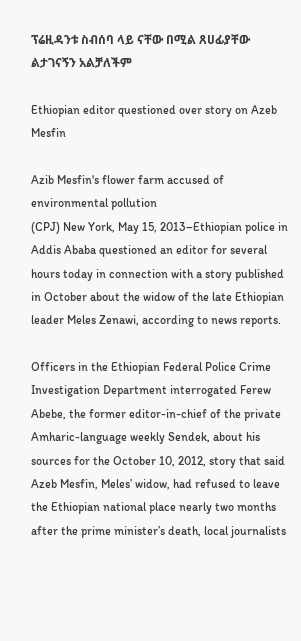ፕሬዚዳንቱ ስብሰባ ላይ ናቸው በሚል ጸሀፊያቸው ልታገናኝን አልቻለችም

Ethiopian editor questioned over story on Azeb Mesfin

Azib Mesfin's flower farm accused of environmental pollution
(CPJ) New York, May 15, 2013–Ethiopian police in Addis Ababa questioned an editor for several hours today in connection with a story published in October about the widow of the late Ethiopian leader Meles Zenawi, according to news reports.

Officers in the Ethiopian Federal Police Crime Investigation Department interrogated Ferew Abebe, the former editor-in-chief of the private Amharic-language weekly Sendek, about his sources for the October 10, 2012, story that said Azeb Mesfin, Meles’ widow, had refused to leave the Ethiopian national place nearly two months after the prime minister’s death, local journalists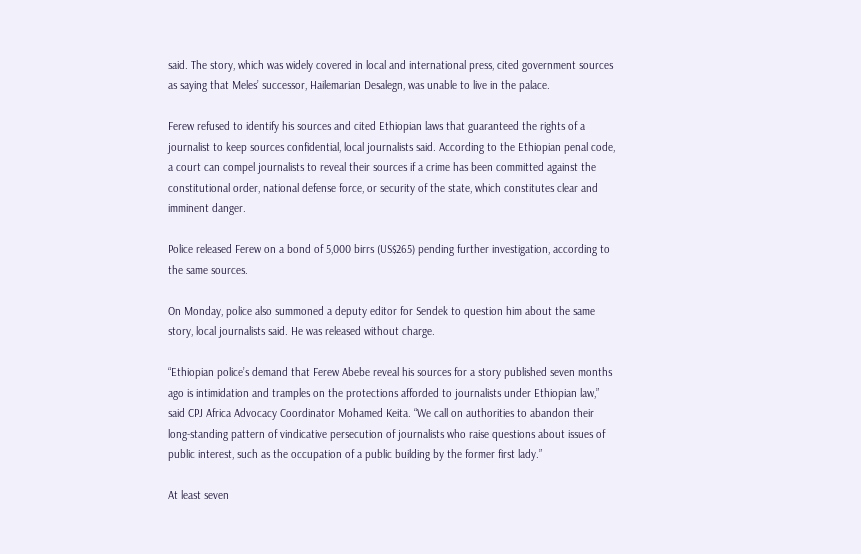said. The story, which was widely covered in local and international press, cited government sources as saying that Meles’ successor, Hailemarian Desalegn, was unable to live in the palace.

Ferew refused to identify his sources and cited Ethiopian laws that guaranteed the rights of a journalist to keep sources confidential, local journalists said. According to the Ethiopian penal code, a court can compel journalists to reveal their sources if a crime has been committed against the constitutional order, national defense force, or security of the state, which constitutes clear and imminent danger.

Police released Ferew on a bond of 5,000 birrs (US$265) pending further investigation, according to the same sources.

On Monday, police also summoned a deputy editor for Sendek to question him about the same story, local journalists said. He was released without charge.

“Ethiopian police’s demand that Ferew Abebe reveal his sources for a story published seven months ago is intimidation and tramples on the protections afforded to journalists under Ethiopian law,” said CPJ Africa Advocacy Coordinator Mohamed Keita. “We call on authorities to abandon their long-standing pattern of vindicative persecution of journalists who raise questions about issues of public interest, such as the occupation of a public building by the former first lady.”

At least seven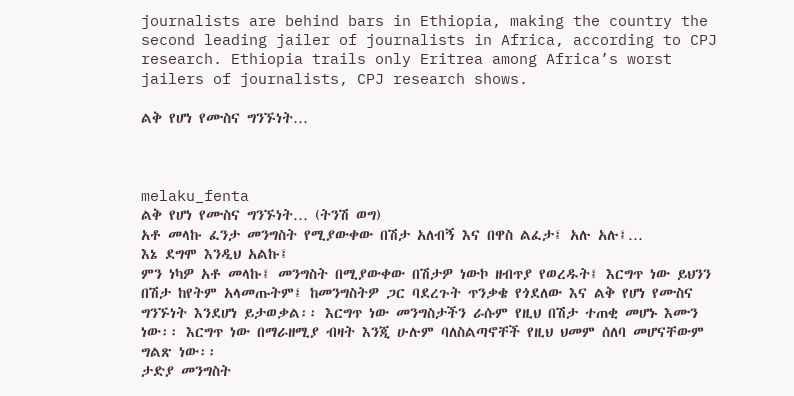journalists are behind bars in Ethiopia, making the country the second leading jailer of journalists in Africa, according to CPJ research. Ethiopia trails only Eritrea among Africa’s worst jailers of journalists, CPJ research shows.

ልቅ የሆነ የሙስና ግንኙነት…



melaku_fenta
ልቅ የሆነ የሙስና ግንኙነት… (ትንሽ ወግ)
አቶ መላኩ ፈንታ መንግስት የሚያውቀው በሽታ አለብኝ እና በዋስ ልፈታ፤ አሉ አሉ፤…
እኔ ደግሞ እንዲህ አልኩ፤
ምን ነካዎ አቶ መላኩ፤ መንግስት በሚያውቀው በሽታዎ ነውኮ ዘብጥያ የወረዱት፤ እርግጥ ነው ይህንን በሽታ ከየትም አላመጡትም፤ ከመንግስትዎ ጋር ባደረጉት ጥንቃቄ የጎደለው እና ልቅ የሆነ የሙስና ግንኙነት እንደሆነ ይታወቃል፡፡ እርግጥ ነው መንግስታችን ራሱም የዚህ በሽታ ተጠቂ መሆኑ እሙን ነው፡፡ እርግጥ ነው በማራዘሚያ ብዛት እንጂ ሁሉም ባለስልጣኖቸች የዚህ ህመም ሰለባ መሆናቸውም ግልጽ ነው፡፡
ታድያ መንግስት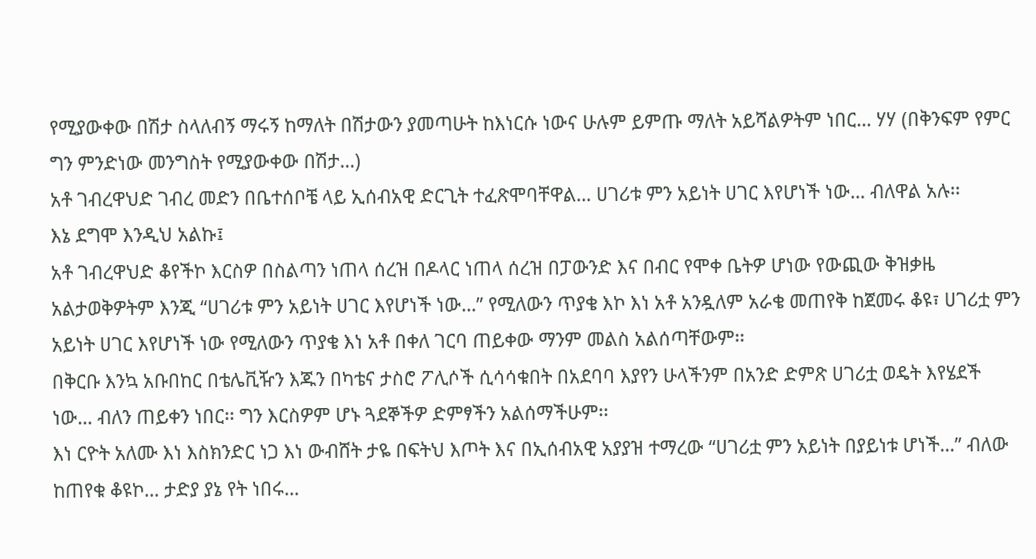የሚያውቀው በሽታ ስላለብኝ ማሩኝ ከማለት በሽታውን ያመጣሁት ከእነርሱ ነውና ሁሉም ይምጡ ማለት አይሻልዎትም ነበር… ሃሃ (በቅንፍም የምር ግን ምንድነው መንግስት የሚያውቀው በሽታ…)
አቶ ገብረዋህድ ገብረ መድን በቤተሰቦቼ ላይ ኢሰብአዊ ድርጊት ተፈጽሞባቸዋል… ሀገሪቱ ምን አይነት ሀገር እየሆነች ነው… ብለዋል አሉ፡፡
እኔ ደግሞ እንዲህ አልኩ፤
አቶ ገብረዋህድ ቆየችኮ እርስዎ በስልጣን ነጠላ ሰረዝ በዶላር ነጠላ ሰረዝ በፓውንድ እና በብር የሞቀ ቤትዎ ሆነው የውጪው ቅዝቃዜ አልታወቅዎትም እንጂ “ሀገሪቱ ምን አይነት ሀገር እየሆነች ነው…” የሚለውን ጥያቄ እኮ እነ አቶ አንዷለም አራቄ መጠየቅ ከጀመሩ ቆዩ፣ ሀገሪቷ ምን አይነት ሀገር እየሆነች ነው የሚለውን ጥያቄ እነ አቶ በቀለ ገርባ ጠይቀው ማንም መልስ አልሰጣቸውም፡፡
በቅርቡ እንኳ አቡበከር በቴሌቪዥን እጁን በካቴና ታስሮ ፖሊሶች ሲሳሳቁበት በአደባባ እያየን ሁላችንም በአንድ ድምጽ ሀገሪቷ ወዴት እየሄደች ነው… ብለን ጠይቀን ነበር፡፡ ግን እርስዎም ሆኑ ጓደኞችዎ ድምፃችን አልሰማችሁም፡፡
እነ ርዮት አለሙ እነ እስክንድር ነጋ እነ ውብሸት ታዬ በፍትህ እጦት እና በኢሰብአዊ አያያዝ ተማረው “ሀገሪቷ ምን አይነት በያይነቱ ሆነች…” ብለው ከጠየቁ ቆዩኮ… ታድያ ያኔ የት ነበሩ…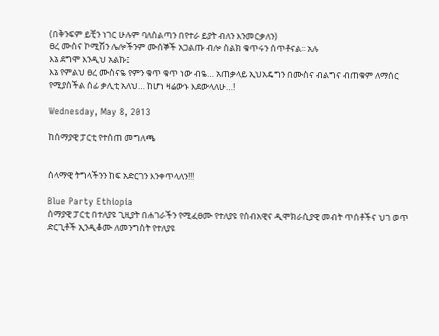(በቅንፍም ይቺን ነገር ሁሉም ባለስልጣን በየተራ ይያት ብለን እንመርቃለን)
ፀረ ሙስና ኮሚሽን ሌሎችንም ሙሰኞች አጋልጡ ብሎ ስልክ ቁጥሩን ሰጥቶናል፡፡ አሉ
እኔ ደግሞ እንዲህ አልኩ፤
እኔ የምልህ ፀረ ሙስናዬ የምን ቁጥ ቁጥ ነው ብዬ… አጠቃላይ ኢህአዴግን በሙስና ብልግና ብጠቁም ለማሰር የሚያስችል ሰፊ ቃሊቲ አለህ… ከሆነ ዛሬውኑ እደውላለሁ…!

Wednesday, May 8, 2013

ከሰማያዊ ፓርቲ የተሰጠ መግለጫ


ሰላማዊ ትግላችንን ከፍ አድርገን እንቀጥላለን!!!

Blue Party Ethiopia
ሰማያዊ ፓርቲ በተለያዩ ጊዚያት በሐገራችን የሚፈፀሙ የተለያዩ የሰብአዊና ዲሞክራሲያዊ መብት ጥሰቶችና ህገ ወጥ ድርጊቶች ኢንዲቆሙ ለመንግስት የተለያዩ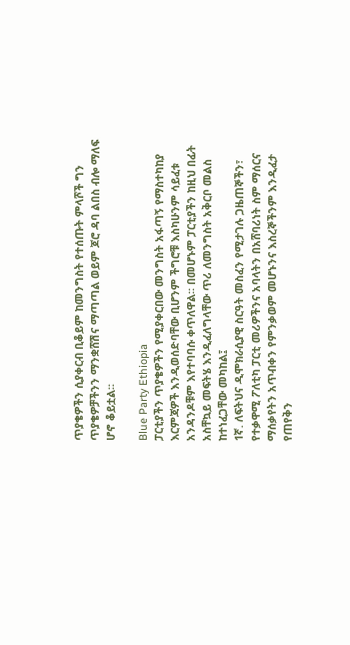ጥያቄዎችን ሲያቀርብ ቢቆይም ከመንግስት የተሰጡት ምላሾች ግን ጥያቄዎቻችንን ማንቋሸሽና ማጣጣል ወይም ጆሮ ዳባ ልበስ ብሎ ማለፍ ሆኖ ቆይቷል፡፡

Blue Party Ethiopia
ፓርቲያችን ጥያቄዎችን የሚያቀርበው መንግስት አፋጣኝ የማስተካከያ እርምጃዎች እንዲወሰድባቸው ቢሆንም ችግሮቹ እስካሁንም ሳይፈቱ አንዳንዶቹም እየተባባሱ ቀጥለዋል፡፡ በመሆኑም ፓርቲያችን ከዚህ በፊት አስቸኳይ መፍትሄ እንዲፈለግላቸው ጥሪ ለመንግስት አቅርቦ መልስ ከተነፈጋቸው መካከል፤
1ኛ. ለፍትህና ዲሞክራሲያዊ ስርዓት መስፈን የሚታገሉ ጋዜጠኞችን፣ የተቃዋሚ ፖለቲካ ፓርቲ መሪዎችንና አባላትን በአሸባሪነት ስም ማሰርና ማሰቃየትን አጥብቀን የምንቃወም መሆኑንና እስረኞችንም እንዲፈታ የጠየቅን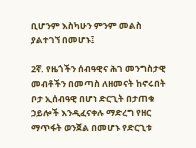ቢሆንም እስካሁን ምንም መልስ ያልተገኘ በመሆኑ፤

2ኛ. የዜጎችን ሰብዓዊና ሕገ መንግስታዊ መብቶችን በመጣስ ለዘመናት ከኖሩበት ቦታ ኢሰብዓዊ በሆነ ድርጊት በታጠቁ ኃይሎች እንዲፈናቀሉ ማድረግ የዘር ማጥፋት ወንጀል በመሆኑ የድርጊቱ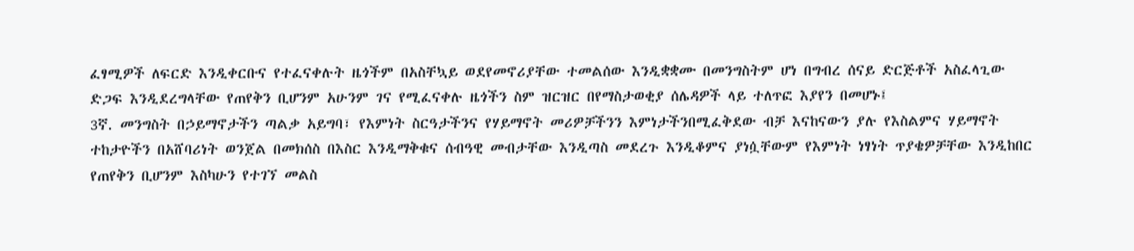ፈፃሚዎች ለፍርድ እንዲቀርቡና የተፈናቀሉት ዜጎችም በአስቸኳይ ወደየመኖሪያቸው ተመልሰው እንዲቋቋሙ በመንግስትም ሆነ በግብረ ሰናይ ድርጅቶች አስፈላጊው ድጋፍ እንዲደረግላቸው የጠየቅን ቢሆንም አሁንም ገና የሚፈናቀሉ ዜጎችን ስም ዝርዝር በየማስታወቂያ ሰሌዳዎች ላይ ተለጥፎ እያየን በመሆኑ፤
3ኛ. መንግስት በኃይማኖታችን ጣልቃ አይግባ፣ የእምነት ስርዓታችንና የሃይማኖት መሪዎቻችንን እምነታችንበሚፈቅደው ብቻ እናከናውን ያሉ የእስልምና ሃይማኖት ተከታዮችን በአሸባሪነት ወንጀል በመክሰስ በእስር እንዲማቅቁና ሰብዓዊ መብታቸው እንዲጣስ መደረጉ እንዲቆምና ያነሷቸውም የእምነት ነፃነት ጥያቄዎቻቸው እንዲከበር የጠየቅን ቢሆንም እስካሁን የተገኘ መልስ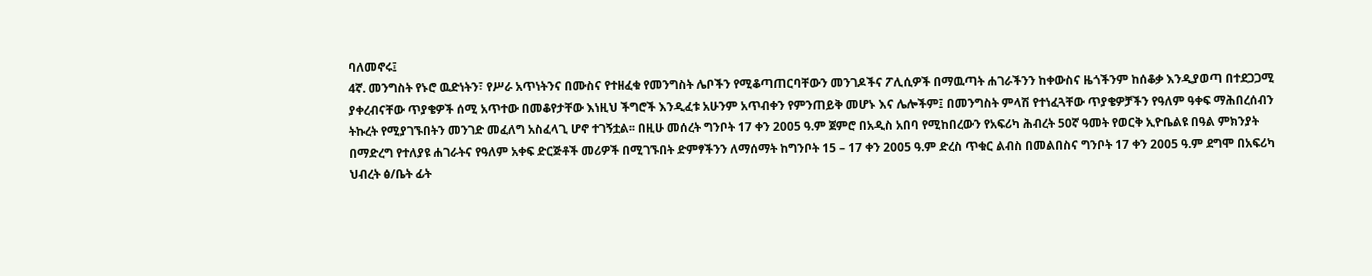ባለመኖሩ፤
4ኛ. መንግስት የኑሮ ዉድነትን፣ የሥራ አጥነትንና በሙስና የተዘፈቁ የመንግስት ሌቦችን የሚቆጣጠርባቸውን መንገዶችና ፖሊሲዎች በማዉጣት ሐገራችንን ከቀውስና ዜጎችንም ከሰቆቃ እንዲያወጣ በተደጋጋሚ ያቀረብናቸው ጥያቄዎች ሰሚ አጥተው በመቆየታቸው እነዚህ ችግሮች እንዲፈቱ አሁንም አጥብቀን የምንጠይቅ መሆኑ እና ሌሎችም፤ በመንግስት ምላሽ የተነፈጓቸው ጥያቄዎቻችን የዓለም ዓቀፍ ማሕበረሰብን ትኩረት የሚያገኙበትን መንገድ መፈለግ አስፈላጊ ሆኖ ተገኝቷል፡፡ በዚሁ መሰረት ግንቦት 17 ቀን 2005 ዓ.ም ጀምሮ በአዲስ አበባ የሚከበረውን የአፍሪካ ሕብረት 50ኛ ዓመት የወርቅ ኢዮቤልዩ በዓል ምክንያት በማድረግ የተለያዩ ሐገራትና የዓለም አቀፍ ድርጅቶች መሪዎች በሚገኙበት ድምፃችንን ለማሰማት ከግንቦት 15 – 17 ቀን 2005 ዓ.ም ድረስ ጥቁር ልብስ በመልበስና ግንቦት 17 ቀን 2005 ዓ.ም ደግሞ በአፍሪካ ህብረት ፅ/ቤት ፊት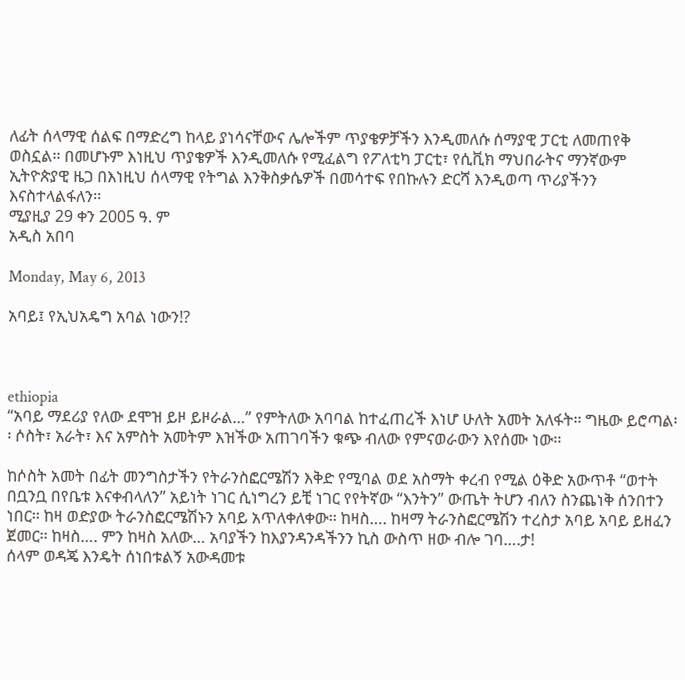ለፊት ሰላማዊ ሰልፍ በማድረግ ከላይ ያነሳናቸውና ሌሎችም ጥያቄዎቻችን እንዲመለሱ ሰማያዊ ፓርቲ ለመጠየቅ ወስኗል፡፡ በመሆኑም እነዚህ ጥያቄዎች እንዲመለሱ የሚፈልግ የፖለቲካ ፓርቲ፣ የሲቪክ ማህበራትና ማንኛውም ኢትዮጵያዊ ዜጋ በእነዚህ ሰላማዊ የትግል እንቅስቃሴዎች በመሳተፍ የበኩሉን ድርሻ እንዲወጣ ጥሪያችንን እናስተላልፋለን፡፡
ሚያዚያ 29 ቀን 2005 ዓ. ም
አዲስ አበባ

Monday, May 6, 2013

አባይ፤ የኢህአዴግ አባል ነውን!?



ethiopia
“አባይ ማደሪያ የለው ደሞዝ ይዞ ይዞራል…” የምትለው አባባል ከተፈጠረች እነሆ ሁለት አመት አለፋት፡፡ ግዜው ይሮጣል፡፡ ሶስት፣ አራት፣ እና አምስት አመትም እዝችው አጠገባችን ቁጭ ብለው የምናወራውን እየሰሙ ነው፡፡

ከሶስት አመት በፊት መንግስታችን የትራንስፎርሜሽን እቅድ የሚባል ወደ አስማት ቀረብ የሚል ዕቅድ አውጥቶ “ወተት በቧንቧ በየቤቱ እናቀብላለን” አይነት ነገር ሲነግረን ይቺ ነገር የየትኛው “እንትን” ውጤት ትሆን ብለን ስንጨነቅ ሰንበተን ነበር፡፡ ከዛ ወድያው ትራንስፎርሜሽኑን አባይ አጥለቀለቀው፡፡ ከዛስ…. ከዛማ ትራንስፎርሜሽን ተረስታ አባይ አባይ ይዘፈን ጀመር፡፡ ከዛስ…. ምን ከዛስ አለው… አባያችን ከእያንዳንዳችንን ኪስ ውስጥ ዘው ብሎ ገባ….ታ!
ሰላም ወዳጄ እንዴት ሰነበቱልኝ አውዳመቱ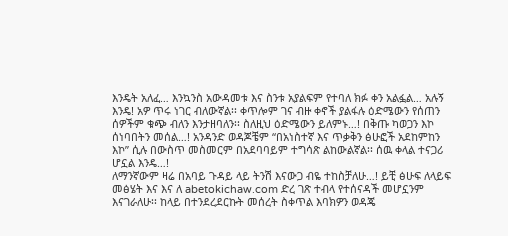እንዴት አለፈ… እንኳንስ አውዳመቱ እና ስንቱ አያልፍም የተባለ ክፉ ቀን አልፏል… አሉኝ እንዴ! አዎ ጥሩ ነገር ብለውኛል፡፡ ቀጥሎም ገና ብዙ ቀኖች ያልፋሉ ዕድሜውን የሰጠን ሰዎችም ቁጭ ብለን እንታዘባለን፡፡ ስለዚህ ዕድሜውን ይለምኑ…! በቅጡ ካወጋን እኮ ሰነባበትን መሰል…! አንዳንድ ወዳጆቼም “በአነስተኛ እና ጥቃቅን ፅሁፎች አደከምከን እኮ” ሲሉ በውስጥ መስመርም በአደባባይም ተግሳጽ ልከውልኛል፡፡ ሰዉ ቀላል ተናጋሪ ሆኗል እንዴ…!
ለማንኛውም ዛሬ በአባይ ጉዳይ ላይ ትንሽ እናውጋ ብዬ ተከስቻለሁ…! ይቺ ፅሁፍ ለላይፍ መፅሄት እና እና ለ abetokichaw.com ድረ ገጽ ተብላ የተሰናዳች መሆኗንም እናገራለሁ፡፡ ከላይ በተንደረደርኩት መሰረት ስቀጥል እባክዎን ወዳጄ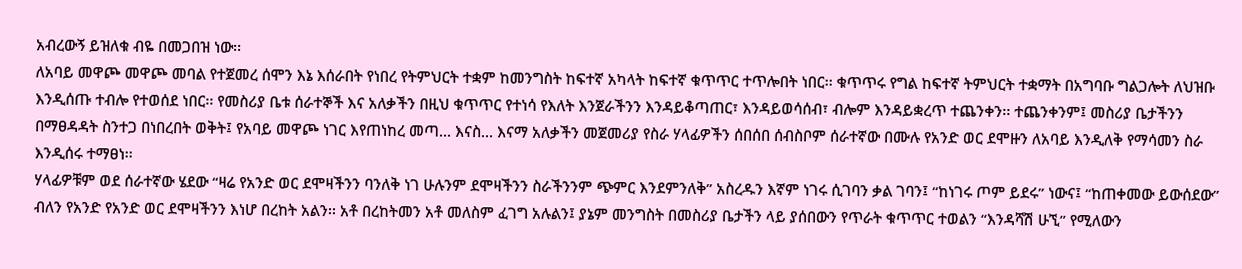አብረውኝ ይዝለቁ ብዬ በመጋበዝ ነው፡፡
ለአባይ መዋጮ መዋጮ መባል የተጀመረ ሰሞን እኔ እሰራበት የነበረ የትምህርት ተቋም ከመንግስት ከፍተኛ አካላት ከፍተኛ ቁጥጥር ተጥሎበት ነበር፡፡ ቁጥጥሩ የግል ከፍተኛ ትምህርት ተቋማት በአግባቡ ግልጋሎት ለህዝቡ እንዲሰጡ ተብሎ የተወሰደ ነበር፡፡ የመስሪያ ቤቱ ሰራተኞች እና አለቃችን በዚህ ቁጥጥር የተነሳ የእለት እንጀራችንን እንዳይቆጣጠር፣ እንዳይወሳሰብ፣ ብሎም እንዳይቋረጥ ተጨንቀን፡፡ ተጨንቀንም፤ መስሪያ ቤታችንን በማፀዳዳት ስንተጋ በነበረበት ወቅት፤ የአባይ መዋጮ ነገር እየጠነከረ መጣ… እናስ… እናማ አለቃችን መጀመሪያ የስራ ሃላፊዎችን ሰበሰበ ሰብስቦም ሰራተኛው በሙሉ የአንድ ወር ደሞዙን ለአባይ እንዲለቅ የማሳመን ስራ እንዲሰሩ ተማፀነ፡፡
ሃላፊዎቹም ወደ ሰራተኛው ሄደው “ዛሬ የአንድ ወር ደሞዛችንን ባንለቅ ነገ ሁሉንም ደሞዛችንን ስራችንንም ጭምር እንደምንለቅ” አስረዱን እኛም ነገሩ ሲገባን ቃል ገባን፤ “ከነገሩ ጦም ይደሩ” ነውና፤ “ከጠቀመው ይውሰደው” ብለን የአንድ የአንድ ወር ደሞዛችንን እነሆ በረከት አልን፡፡ አቶ በረከትመን አቶ መለስም ፈገግ አሉልን፤ ያኔም መንግስት በመስሪያ ቤታችን ላይ ያሰበውን የጥራት ቁጥጥር ተወልን “እንዳሻሽ ሁኚ” የሚለውን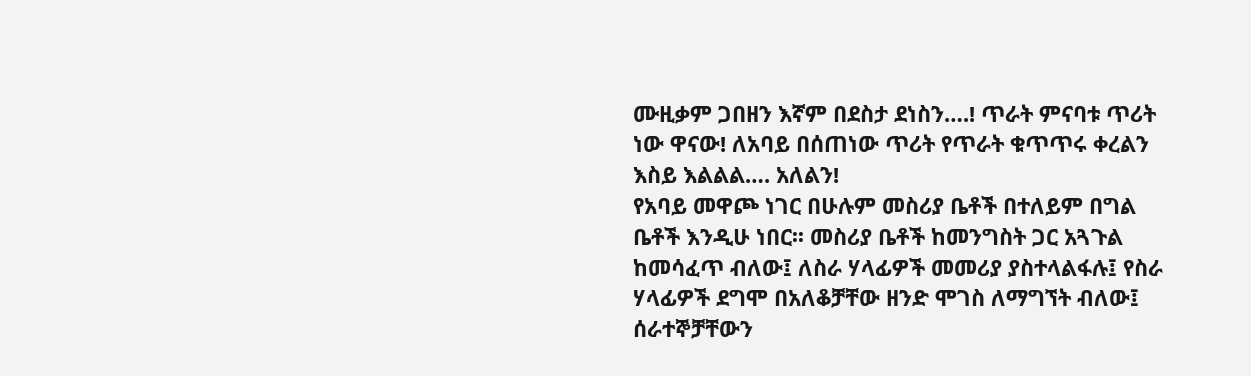ሙዚቃም ጋበዘን እኛም በደስታ ደነስን….! ጥራት ምናባቱ ጥሪት ነው ዋናው! ለአባይ በሰጠነው ጥሪት የጥራት ቁጥጥሩ ቀረልን እስይ እልልል…. አለልን!
የአባይ መዋጮ ነገር በሁሉም መስሪያ ቤቶች በተለይም በግል ቤቶች እንዲሁ ነበር፡፡ መስሪያ ቤቶች ከመንግስት ጋር አጓጉል ከመሳፈጥ ብለው፤ ለስራ ሃላፊዎች መመሪያ ያስተላልፋሉ፤ የስራ ሃላፊዎች ደግሞ በአለቆቻቸው ዘንድ ሞገስ ለማግኘት ብለው፤ ሰራተኞቻቸውን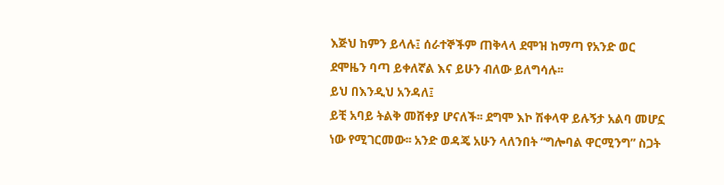እጅህ ከምን ይላሉ፤ ሰራተኞችም ጠቅላላ ደሞዝ ከማጣ የአንድ ወር ደሞዜን ባጣ ይቀለኛል እና ይሁን ብለው ይለግሳሉ፡፡
ይህ በእንዲህ አንዳለ፤
ይቺ አባይ ትልቅ መሸቀያ ሆናለች፡፡ ደግሞ እኮ ሽቀላዋ ይሉኝታ አልባ መሆኗ ነው የሚገርመው፡፡ አንድ ወዳጄ አሁን ላለንበት “ግሎባል ዋርሚንግ” ስጋት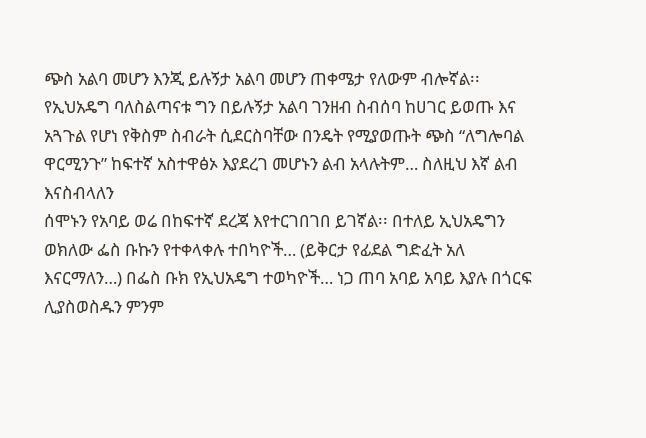ጭስ አልባ መሆን እንጂ ይሉኝታ አልባ መሆን ጠቀሜታ የለውም ብሎኛል፡፡ የኢህአዴግ ባለስልጣናቱ ግን በይሉኝታ አልባ ገንዘብ ስብሰባ ከሀገር ይወጡ እና አጓጉል የሆነ የቅስም ስብራት ሲደርስባቸው በንዴት የሚያወጡት ጭስ “ለግሎባል ዋርሚንጉ” ከፍተኛ አስተዋፅኦ እያደረገ መሆኑን ልብ አላሉትም… ስለዚህ እኛ ልብ እናስብላለን
ሰሞኑን የአባይ ወሬ በከፍተኛ ደረጃ እየተርገበገበ ይገኛል፡፡ በተለይ ኢህአዴግን ወክለው ፌስ ቡኩን የተቀላቀሉ ተበካዮች… (ይቅርታ የፊደል ግድፈት አለ እናርማለን…) በፌስ ቡክ የኢህአዴግ ተወካዮች… ነጋ ጠባ አባይ አባይ እያሉ በጎርፍ ሊያስወስዱን ምንም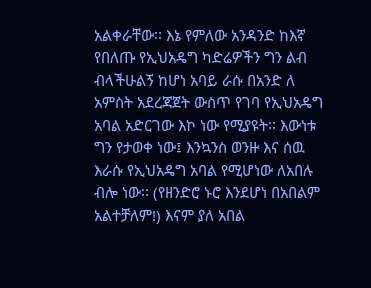አልቀራቸው፡፡ እኔ የምለው አንዳንድ ከእኛ የበለጡ የኢህአዴግ ካድሬዎችን ግን ልብ ብላችሁልኝ ከሆነ አባይ ራሱ በአንድ ለ አምስት አደረጃጀት ውስጥ የገባ የኢህአዴግ አባል አድርገው እኮ ነው የሚያዩት፡፡ እውነቱ ግን የታወቀ ነው፤ እንኳንስ ወንዙ እና ሰዉ እራሱ የኢህአዴግ አባል የሚሆነው ለአበሉ ብሎ ነው፡፡ (የዘንድሮ ኑሮ እንደሆነ በአበልም አልተቻለም!) እናም ያለ አበል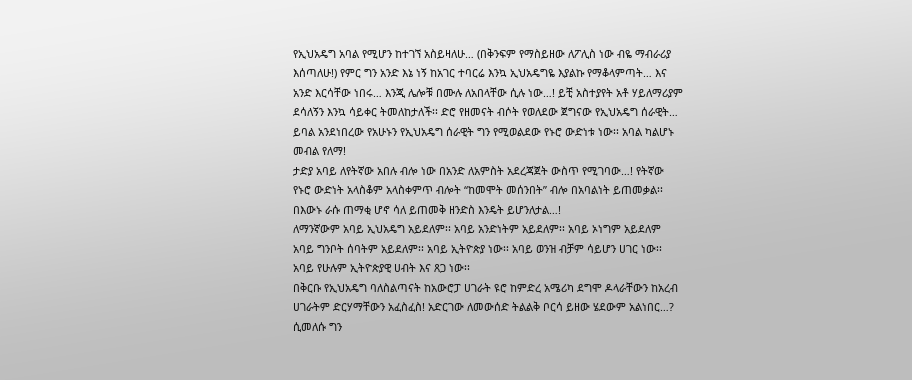የኢህአዴግ አባል የሚሆን ከተገኘ አስይዛለሁ… (በቅንፍም የማስይዘው ለፖሊስ ነው ብዬ ማብራሪያ እሰጣለሁ!) የምር ግን አንድ እኔ ነኝ ከአገር ተባርሬ እንኳ ኢህአዴግዬ እያልኩ የማቆላምጣት… እና አንድ እርሳቸው ነበሩ… እንጂ ሌሎቹ በሙሉ ለአበላቸው ሲሉ ነው…! ይቺ አስተያየት አቶ ሃይለማሪያም ደሳለኝን እንኳ ሳይቀር ትመለከታለች፡፡ ድሮ የዘመናት ብሶት የወለደው ጀግናው የኢህአዴግ ሰራዊት… ይባል አንደነበረው የአሁኑን የኢህአዴግ ሰራዊት ግን የሚወልደው የኑሮ ውድነቱ ነው፡፡ አባል ካልሆኑ መብል የለማ!
ታድያ አባይ ለየትኛው አበሉ ብሎ ነው በአንድ ለአምስት አደረጃጀት ውስጥ የሚገባው…! የትኛው የኑሮ ውድነት አላስቆም አላስቀምጥ ብሎት “ከመሞት መሰንበት” ብሎ በአባልነት ይጠመቃል፡፡ በእውኑ ራሱ ጠማቂ ሆኖ ሳለ ይጠመቅ ዘንድስ እንዴት ይሆንለታል…!
ለማንኛውም አባይ ኢህአዴግ አይደለም፡፡ አባይ አንድነትም አይደለም፡፡ አባይ ኦነግም አይደለም አባይ ግንቦት ሰባትም አይደለም፡፡ አባይ ኢትዮጵያ ነው፡፡ አባይ ወንዝ ብቻም ሳይሆን ሀገር ነው፡፡ አባይ የሁሉም ኢትዮጵያዊ ሀብት እና ጸጋ ነው፡፡
በቅርቡ የኢህአዴግ ባለስልጣናት ከአውሮፓ ሀገራት ዩሮ ከምድረ አሜሪካ ደግሞ ዶላራቸውን ከአረብ ሀገራትም ድርሃማቸውን አፈስፈስ! አድርገው ለመውሰድ ትልልቅ ቦርሳ ይዘው ሄደውም አልነበር…? ሲመለሱ ግን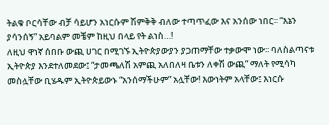ትልቁ ቦርሳቸው ብቻ ሳይሆን አነርሱም ሽምቅቅ ብለው ተጣጥፈው እና አንሰው ነበር፡፡ “እኔን ያሳንሰኝ” አይባልም መቼም ከዚህ በላይ የት ልነስ…!
ለዚህ ዋነኛ ሰበቡ ውጪ ሀገር በሚገኙ ኢትዮጵያውያን ያጋጠማቸው ተቃውሞ ነው፡፡ ባለስልጣናቱ ኢትዮጵያ እንደተለመደው፤ “ታመጫለሽ አምጪ አለበለዛ ቤቱን ለቀሽ ውጪ” ማለት የሚሳካ መስሏቸው ቢሄዱም ኢትዮጵይውኑ “አንሰማችሁም” አሏቸው! እውነትም አላቸው፤ እነርሱ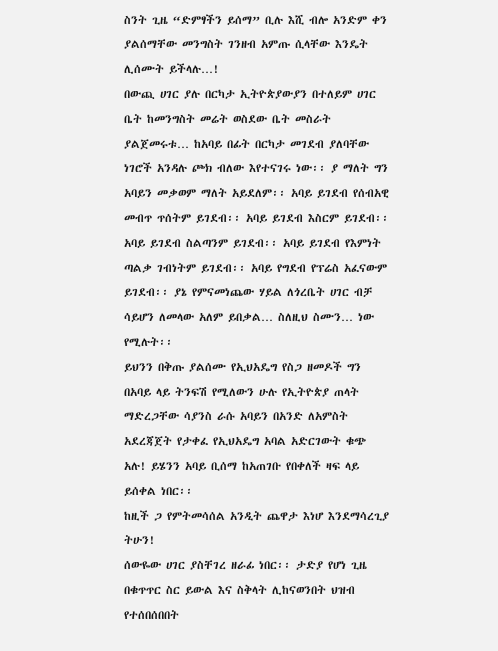ስንት ጊዜ “ድምፃችን ይሰማ” ቢሉ እሺ ብሎ አንድም ቀን ያልሰማቸው መንግስት ገንዘብ አምጡ ሲላቸው እንዴት ሊሰሙት ይችላሉ…!
በውጪ ሀገር ያሉ በርካታ ኢትዮጵያውያን በተለይም ሀገር ቤት ከመንግስት መሬት ወስደው ቤት መስራት ያልጀመሩቱ… ከአባይ በፊት በርካታ መገደብ ያለባቸው ነገሮች አንዳሉ ጮክ ብለው እየተናገሩ ነው፡፡ ያ ማለት ግን አባይን መቃወም ማለት አይደለም፡፡ አባይ ይገደብ የሰብአዊ መብጥ ጥሰትም ይገደብ፡፡ አባይ ይገደብ እስርም ይገደብ፡፡ አባይ ይገደብ ስልጣንም ይገደብ፡፡ አባይ ይገደብ የእምነት ጣልቃ ገብነትም ይገደብ፡፡ አባይ የግደብ የፕሬስ አፈናውም ይገደብ፡፡ ያኔ የምናመነጨው ሃይል ለጎረቤት ሀገር ብቻ ሳይሆን ለመላው አለም ይበቃል… ስለዚህ ስሙን… ነው የሚሉት፡፡
ይህንን በቅጡ ያልሰሙ የኢህአዴግ የስጋ ዘመዶች ግን በአባይ ላይ ትንፍሽ የሚለውን ሁሉ የኢትዮጵያ ጠላት ማድረጋቸው ሳያንስ ራሱ አባይን በአንድ ለአምስት አደረጃጀት የታቀፈ የኢህአዴግ አባል አድርገውት ቁጭ አሉ! ይሄንን አባይ ቢሰማ ከአጠገቡ የበቀለች ዛፍ ላይ ይሰቀል ነበር፡፡
ከዚች ጋ የምትመሳሰል አንዲት ጨዋታ እነሆ እንደማሳረጊያ ትሁን!
ሰውዬው ሀገር ያስቸገረ ዘራፊ ነበር፡፡ ታድያ የሆነ ጊዜ በቁጥጥር ስር ይውል እና ስቅላት ሊከናወንበት ህዝብ የተሰበሰበበት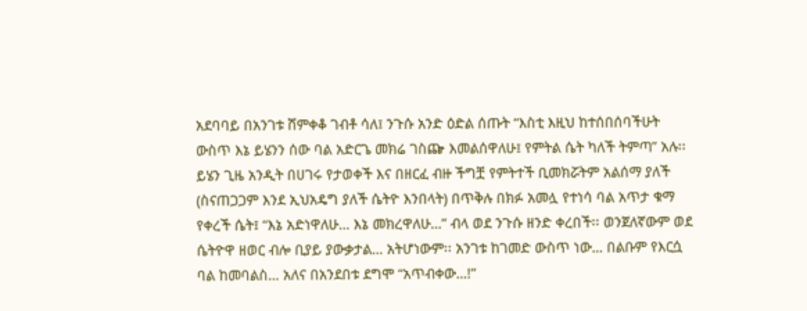አደባባይ በአንገቱ ሸምቀቆ ገብቶ ሳለ፤ ንጉሱ አንድ ዕድል ሰጡት “እስቲ እዚህ ከተሰበሰባችሁት ውስጥ እኔ ይሄንን ሰው ባል አድርጌ መክሬ ገስጬ እመልሰዋለሁ፤ የምትል ሴት ካለች ትምጣ” አሉ፡፡ ይሄን ጊዜ አንዲት በሀገሩ የታወቀች እና በዘርፈ ብዙ ችግቿ የምትተች ቢመክሯትም አልሰማ ያለች (ስናጠጋጋም እንደ ኢህአዴግ ያለች ሴትዮ እንበላት) በጥቅሉ በክፉ አመሏ የተነሳ ባል አጥታ ቁማ የቀረች ሴት፤ “እኔ አድነዋለሁ… እኔ መክረዋለሁ…” ብላ ወደ ንጉሱ ዘንድ ቀረበች፡፡ ወንጀለኛውም ወደ ሴትዮዋ ዘወር ብሎ ቢያይ ያውቃታል… አትሆነውም፡፡ አንገቱ ከገመድ ውስጥ ነው… በልቡም የእርሷ ባል ከመባልስ… አለና በአንደበቱ ደግሞ “አጥብቀው…!”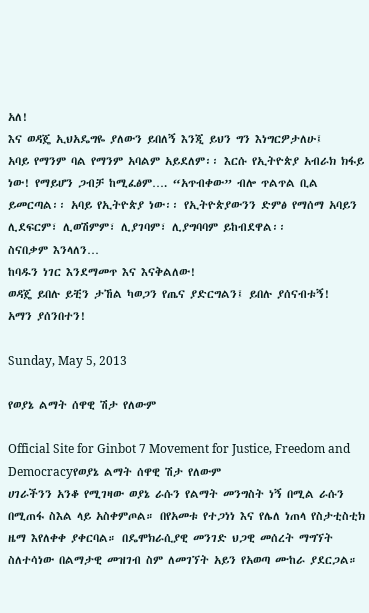አለ!
እና ወዳጄ ኢህአዴግዬ ያለውን ይበለኝ እንጂ ይህን ግን እነግርዎታለሁ፤
አባይ የማንም ባል የማንም አባልም አይደለም፡፡ እርሱ የኢትዮጵያ አብራክ ክፋይ ነው! የማይሆን ጋብቻ ከሚፈፅም…. “አጥብቀው” ብሎ ጥልጥል ቢል ይመርጣል፡፡ አባይ የኢትዮጵያ ነው፡፡ የኢትዮጵያውንን ድምፅ የማሰማ አባይን ሊደፍርም፣ ሊወሽምም፣ ሊያገባም፣ ሊያግባባም ይከብደዋል፡፡
ስናበቃም እንላለን…
ከባዱን ነገር እንደማመጥ እና እናቅልለው!
ወዳጄ ይበሉ ይቺን ታኸል ካወጋን የጤና ያድርግልን፤ ይበሉ ያሰናብቱኝ!
አማን ያሰንበተን!

Sunday, May 5, 2013

የወያኔ ልማት ሰዋዊ ሽታ የለውም

Official Site for Ginbot 7 Movement for Justice, Freedom and Democracyየወያኔ ልማት ሰዋዊ ሽታ የለውም
ሀገራችንን አንቆ የሚገዛው ወያኔ ራሱን የልማት መንግስት ነኝ በሚል ራሱን በሚጠፋ ስእል ላይ አስቀምጦል። በየአመቱ የተጋነነ እና የሌለ ነጠላ የስታቲስቲክ ዜማ እየለቀቀ ያቀርባል። በዴሞክራሲያዊ መንገድ ህጋዊ መሰረት ማግኘት ስለተሳነው በልማታዊ መዝገብ ስም ለመገኘት አይን የአወጣ ሙከራ ያደርጋል።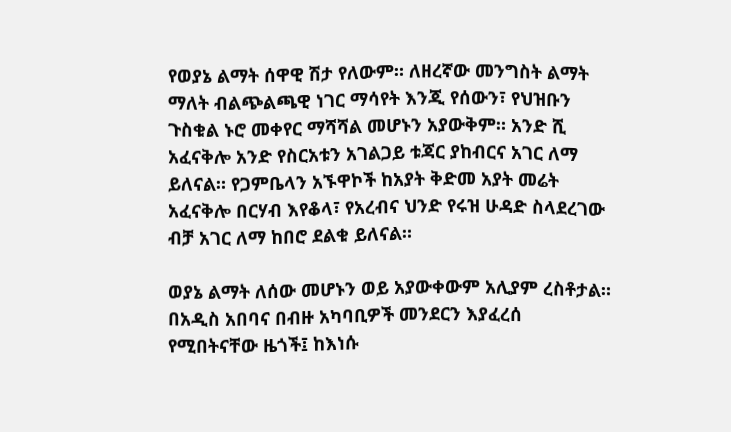የወያኔ ልማት ሰዋዊ ሽታ የለውም። ለዘረኛው መንግስት ልማት ማለት ብልጭልጫዊ ነገር ማሳየት እንጂ የሰውን፣ የህዝቡን ጉስቁል ኑሮ መቀየር ማሻሻል መሆኑን አያውቅም። አንድ ሺ አፈናቅሎ አንድ የስርአቱን አገልጋይ ቱጃር ያከብርና አገር ለማ ይለናል። የጋምቤላን አኙዋኮች ከአያት ቅድመ አያት መሬት አፈናቅሎ በርሃብ እየቆላ፣ የአረብና ህንድ የሩዝ ሁዳድ ስላደረገው ብቻ አገር ለማ ከበሮ ደልቁ ይለናል።

ወያኔ ልማት ለሰው መሆኑን ወይ አያውቀውም አሊያም ረስቶታል። በአዲስ አበባና በብዙ አካባቢዎች መንደርን እያፈረሰ የሚበትናቸው ዜጎች፤ ከእነሱ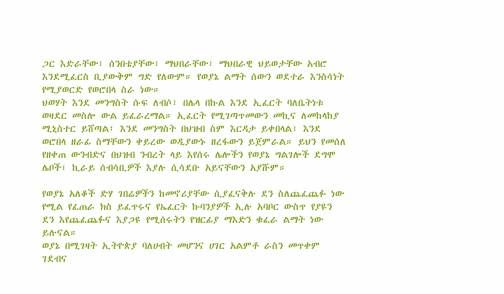ጋር እድራቸው፣ ሰንበቴያቸው፣ ማህበራቸው፣ ማህበራዊ ህይወታቸው አብሮ እንደሚፈርስ ቢያውቅም ግድ የለውም። የወያኔ ልማት ሰውን ወደተራ እንስሳነት የሚያወርድ የወሮበላ ስራ ነው።
ህወሃት እንደ መንግስት ሱፍ ለብሶ፣ በሌላ በኩል እንደ ኢፈርት ባለቤትነቱ ወዛደር መስሎ ውል ይፈራረማል። ኢፈርት የሚገጣጥመውን መኪና ለመከላከያ ሚኒስተር ይሸጣል፤ እንደ መንግስት በህዝብ ስም እርዳታ ይቀበላል፣ እንደ ወሮበላ ዘራፊ ስማቸውን ቀይረው ወዲያውኑ ዘረፋውን ይጀምራል። ይህን የመሰለ የዘቀጠ ውንብድና በህዝብ ንብረት ላይ እየሰሩ ሌሎችን የወያኔ ግልገሎች ደግሞ ሌቦች፣ ኪራይ ሰብሳቢዎች እያሉ ሲሳደቡ አይናቸውን አያሹም።

የወያኔ አለቆች ድሃ ገበሬዎችን ከመኖሪያቸው ሲያፈናቅሉ ደን ስለጨፈጨፉ ነው የሚል የፈጠራ ክስ ይፈጥሩና የኤፈርት ኩባንያዎች ኢሉ አባቦር ውስጥ የያዩን ደን እየጨፈጨፉና እያጋዩ የሚሰሩትን የዝርፊያ ማእድን ቁፈራ ልማት ነው ይሉናል።
ወያኔ በሚገዛት ኢትዮጵያ ባለሀብት መሆንና ሀገር አልምቶ ራስን መጥቀም ገደብና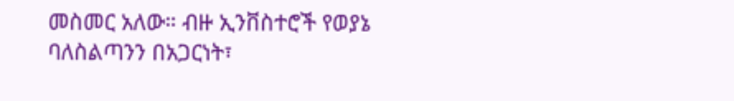መስመር አለው። ብዙ ኢንቨስተሮች የወያኔ ባለስልጣንን በአጋርነት፣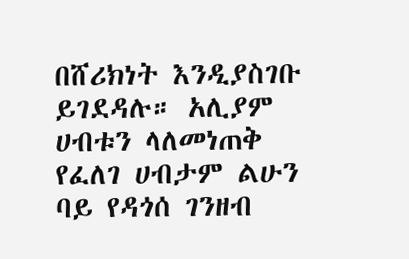በሸሪክነት እንዲያስገቡ ይገደዳሉ። አሊያም ሀብቱን ላለመነጠቅ የፈለገ ሀብታም ልሁን ባይ የዳጎሰ ገንዘብ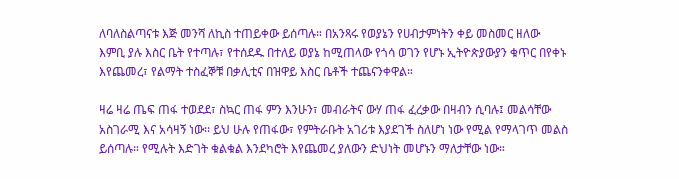ለባለስልጣናቱ እጅ መንሻ ለኪስ ተጠይቀው ይሰጣሉ። በአንጻሩ የወያኔን የሀብታምነትን ቀይ መስመር ዘለው እምቢ ያሉ እስር ቤት የተጣሉ፣ የተሰደዱ በተለይ ወያኔ ከሚጠላው የጎሳ ወገን የሆኑ ኢትዮጵያውያን ቁጥር በየቀኑ እየጨመረ፣ የልማት ተስፈኞቹ በቃሊቲና በዝዋይ እስር ቤቶች ተጨናንቀዋል።

ዛሬ ዛሬ ጤፍ ጠፋ ተወደደ፣ ስኳር ጠፋ ምን እንሁን፣ መብራትና ውሃ ጠፋ ፈረቃው በዛብን ሲባሉ፤ መልሳቸው አስገራሚ እና አሳዛኝ ነው፡፡ ይህ ሁሉ የጠፋው፣ የምትራቡት አገሪቱ እያደገች ስለሆነ ነው የሚል የማላገጥ መልስ ይሰጣሉ። የሚሉት እድገት ቁልቁል እንደካሮት እየጨመረ ያለውን ድህነት መሆኑን ማለታቸው ነው።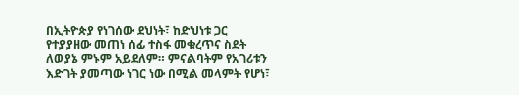በኢትዮጵያ የነገሰው ደህነት፣ ከድህነቱ ጋር የተያያዘው መጠነ ሰፊ ተስፋ መቁረጥና ስደት ለወያኔ ምኑም አይደለም። ምናልባትም የአገሪቱን እድገት ያመጣው ነገር ነው በሚል መላምት የሆነ፣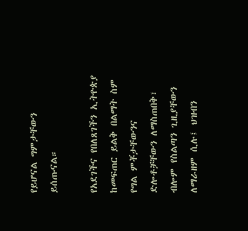የይሆናል ግምታቸውን ይሰጡናል።

የአደገችና የበለጸገችን ኢትዮጵያ ከመፍጠር ይልቅ በልማት ስም የግል ምቾታቸውንና ድሎቶቻቸውን ለማስጠበቅ፣ ብሎም የስልጣን ጊዚያቸውን ለማራዘም ሲሉ፤ ህዝብን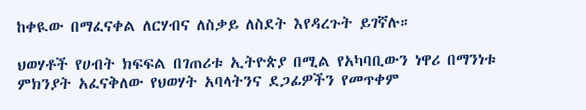ከቀዪው በማፈናቀል ለርሃብና ለስቃይ ለስደት እየዳረጉት ይገኛሉ።

ህወሃቶች የሀብት ክፍፍል በገጠሪቱ ኢትዮጵያ በሚል የአካባቢውን ነዋሪ በማንነቱ ምክንያት አፈናቅለው የህወሃት አባላትንና ደጋፊዎችን የመጥቀም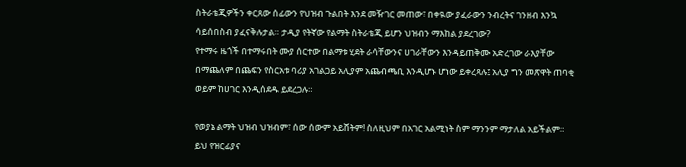ስትራቴጂዎችን ቀርጸው ሰፊውን የህዝብ ጉልበት እንደ መዥገር መጠው፣ በቀዪው ያፈራውን ንብረትና ገንዘብ እንኳ ሳይሰበስብ ያፈናቅሉታል። ታዲያ የትኛው የልማት ስትራቴጂ ይሆን ህዝብን ማእከል ያደረገው?
የተማሩ ዜጎች በተማሩበት ሙያ ሰርተው በልማቱ ሂደት ራሳቸውንና ሀገራቸውን እንዳይጠቅሙ አድረገው ራእያቸው በማጨለም በጨፍን የስርአቱ ባሪያ አገልጋይ አሊያም አጨብጫቢ እንዲሆኑ ሆነው ይቀረጻሉ፤ አሊያ ግን መጽዋት ጠባቂ ወይም ከሀገር እንዲሰደዱ ይደረጋሉ።

የወያኔ ልማት ህዝብ ህዝብም፣ ሰው ሰውም አይሸትም! ስለዚህም በአገር አልሚነት ስም ማንንም ማታለል አይችልም። ይህ የዝርፊያና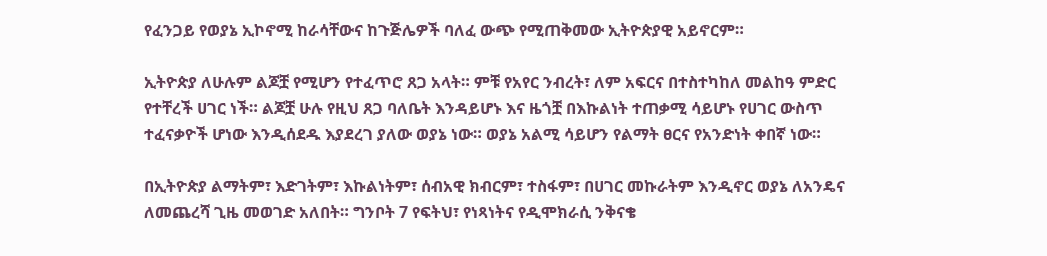የፈንጋይ የወያኔ ኢኮኖሚ ከራሳቸውና ከጉጅሌዎች ባለፈ ውጭ የሚጠቅመው ኢትዮጵያዊ አይኖርም።

ኢትዮጵያ ለሁሉም ልጆቿ የሚሆን የተፈጥሮ ጸጋ አላት። ምቹ የአየር ንብረት፣ ለም አፍርና በተስተካከለ መልከዓ ምድር የተቸረች ሀገር ነች። ልጆቿ ሁሉ የዚህ ጸጋ ባለቤት እንዳይሆኑ እና ዜጎቿ በእኩልነት ተጠቃሚ ሳይሆኑ የሀገር ውስጥ ተፈናቃዮች ሆነው እንዲሰደዱ እያደረገ ያለው ወያኔ ነው። ወያኔ አልሚ ሳይሆን የልማት ፀርና የአንድነት ቀበኛ ነው።

በኢትዮጵያ ልማትም፣ እድገትም፣ እኩልነትም፣ ሰብአዊ ክብርም፣ ተስፋም፣ በሀገር መኩራትም እንዲኖር ወያኔ ለአንዴና ለመጨረሻ ጊዜ መወገድ አለበት። ግንቦት 7 የፍትህ፣ የነጻነትና የዲሞክራሲ ንቅናቄ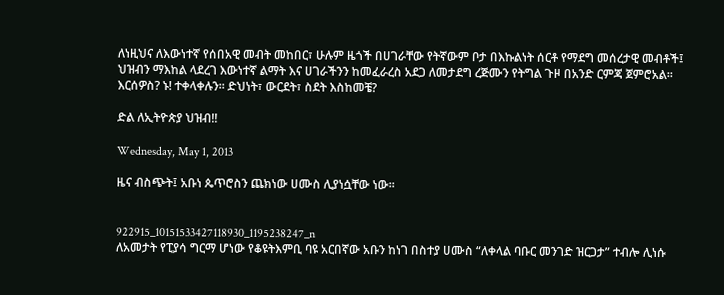ለነዚህና ለእውነተኛ የሰበአዊ መብት መከበር፣ ሁሉም ዜጎች በሀገራቸው የትኛውም ቦታ በእኩልነት ሰርቶ የማደግ መሰረታዊ መብቶች፤ ህዝብን ማእከል ላደረገ እውነተኛ ልማት እና ሀገራችንን ከመፈራረስ አደጋ ለመታደግ ረጅሙን የትግል ጉዞ በአንድ ርምጃ ጀምሮአል፡፡ እርሰዎስ? ኑ! ተቀላቀሉን፡፡ ድህነት፣ ውርደት፣ ስደት እስከመቼ?

ድል ለኢትዮጵያ ህዝብ!!

Wednesday, May 1, 2013

ዜና ብስጭት፤ አቡነ ጴጥሮስን ጨክነው ሀሙስ ሊያነሷቸው ነው፡፡


922915_10151533427118930_1195238247_n
ለአመታት የፒያሳ ግርማ ሆነው የቆዩትእምቢ ባዩ አርበኛው አቡን ከነገ በስተያ ሀሙስ “ለቀላል ባቡር መንገድ ዝርጋታ” ተብሎ ሊነሱ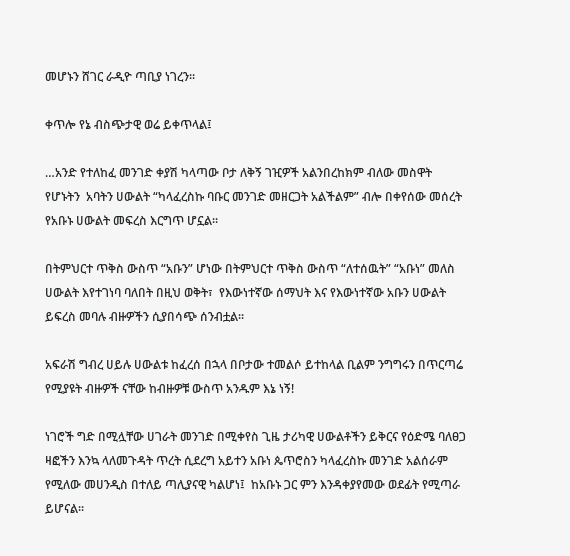መሆኑን ሸገር ራዲዮ ጣቢያ ነገረን፡፡

ቀጥሎ የኔ ብስጭታዊ ወሬ ይቀጥላል፤

…አንድ የተለከፈ መንገድ ቀያሽ ካላጣው ቦታ ለቅኝ ገዢዎች አልንበረከክም ብለው መስዋት የሆኑትን  አባትን ሀውልት “ካላፈረስኩ ባቡር መንገድ መዘርጋት አልችልም” ብሎ በቀየሰው መሰረት የአቡኑ ሀውልት መፍረስ እርግጥ ሆኗል፡፡

በትምህርተ ጥቅስ ውስጥ “አቡን” ሆነው በትምህርተ ጥቅስ ውስጥ “ለተሰዉት” “አቡነ” መለስ ሀውልት እየተገነባ ባለበት በዚህ ወቅት፣  የእውነተኛው ሰማህት እና የእውነተኛው አቡን ሀውልት ይፍረስ መባሉ ብዙዎችን ሲያበሳጭ ሰንብቷል፡፡

አፍራሽ ግብረ ሀይሉ ሀውልቱ ከፈረሰ በኋላ በቦታው ተመልሶ ይተከላል ቢልም ንግግሩን በጥርጣሬ የሚያዩት ብዙዎች ናቸው ከብዙዎቹ ውስጥ አንዱም እኔ ነኝ!

ነገሮች ግድ በሚሏቸው ሀገራት መንገድ በሚቀየስ ጊዜ ታሪካዊ ሀውልቶችን ይቅርና የዕድሜ ባለፀጋ ዛፎችን እንኳ ላለመጉዳት ጥረት ሲደረግ አይተን አቡነ ጴጥሮስን ካላፈረስኩ መንገድ አልሰራም የሚለው መሀንዲስ በተለይ ጣሊያናዊ ካልሆነ፤  ከአቡኑ ጋር ምን እንዳቀያየመው ወደፊት የሚጣራ ይሆናል፡፡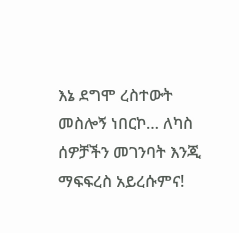እኔ ደግሞ ረስተውት መስሎኝ ነበርኮ… ለካስ ሰዎቻችን መገንባት እንጂ ማፍፍረስ አይረሱምና!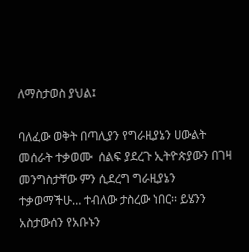ለማስታወስ ያህል፤

ባለፈው ወቅት በጣሊያን የግራዚያኔን ሀውልት መሰራት ተቃወሙ  ሰልፍ ያደረጉ ኢትዮጵያውን በገዛ መንግስታቸው ምን ሲደረግ ግራዚያኔን  ተቃወማችሁ… ተብለው ታስረው ነበር፡፡ ይሄንን አስታውሰን የአቡኑን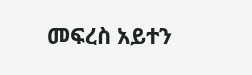መፍረስ አይተን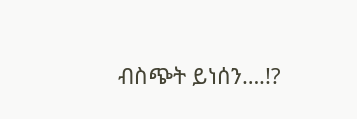ብስጭት ይነሰን….!?